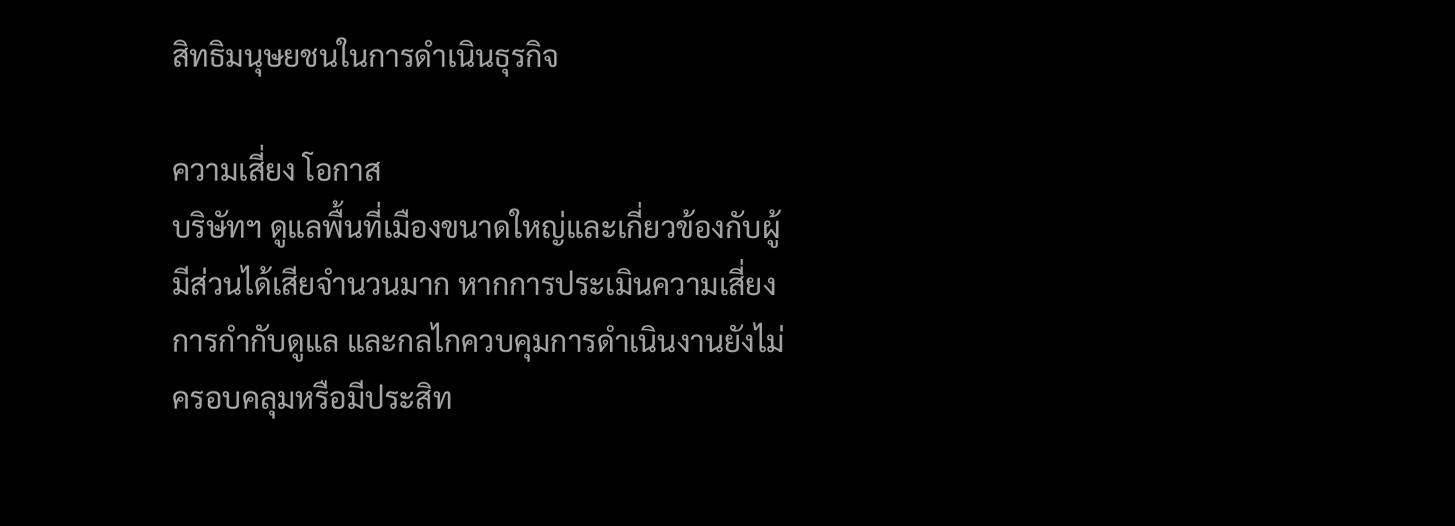สิทธิมนุษยชนในการดำเนินธุรกิจ

ความเสี่ยง โอกาส
บริษัทฯ ดูแลพื้นที่เมืองขนาดใหญ่และเกี่ยวข้องกับผู้มีส่วนได้เสียจำนวนมาก หากการประเมินความเสี่ยง การกำกับดูแล และกลไกควบคุมการดำเนินงานยังไม่ครอบคลุมหรือมีประสิท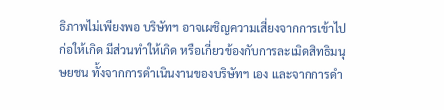ธิภาพไม่เพียงพอ บริษัทฯ อาจเผชิญความเสี่ยงจากการเข้าไปก่อให้เกิด มีส่วนทำให้เกิด หรือเกี่ยวข้องกับการละเมิดสิทธิมนุษยชน ทั้งจากการดำเนินงานของบริษัทฯ เอง และจากการดำ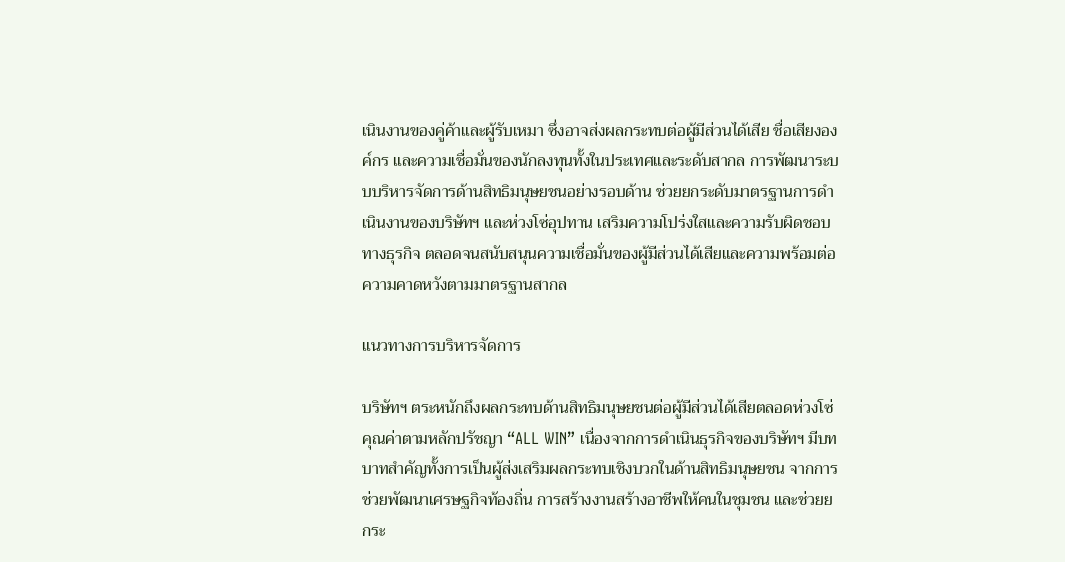เนินงานของคู่ค้าและผู้รับเหมา ซึ่งอาจส่งผลกระทบต่อผู้มีส่วนได้เสีย ชื่อเสียงองค์กร และความเชื่อมั่นของนักลงทุนทั้งในประเทศและระดับสากล การพัฒนาระบบบริหารจัดการด้านสิทธิมนุษยชนอย่างรอบด้าน ช่วยยกระดับมาตรฐานการดำเนินงานของบริษัทฯ และห่วงโซ่อุปทาน เสริมความโปร่งใสและความรับผิดชอบทางธุรกิจ ตลอดจนสนับสนุนความเชื่อมั่นของผู้มีส่วนได้เสียและความพร้อมต่อความคาดหวังตามมาตรฐานสากล

แนวทางการบริหารจัดการ

บริษัทฯ ตระหนักถึงผลกระทบด้านสิทธิมนุษยชนต่อผู้มีส่วนได้เสียตลอดห่วงโซ่คุณค่าตามหลักปรัชญา “ALL WIN” เนื่องจากการดำเนินธุรกิจของบริษัทฯ มีบทบาทสำคัญทั้งการเป็นผู้ส่งเสริมผลกระทบเชิงบวกในด้านสิทธิมนุษยชน จากการช่วยพัฒนาเศรษฐกิจท้องถิ่น การสร้างงานสร้างอาชีพให้คนในชุมชน และช่วยยกระ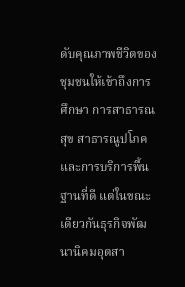ดับคุณภาพชีวิตของชุมชนให้เข้าถึงการศึกษา การสาธารณสุข สาธารณูปโภคและการบริการพื้นฐานที่ดี แต่ในขณะเดียวกันธุรกิจพัฒนานิคมอุตสา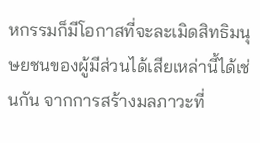หกรรมก็มีโอกาสที่จะละเมิดสิทธิมนุษยชนของผู้มีส่วนได้เสียเหล่านี้ได้เช่นกัน จากการสร้างมลภาวะที่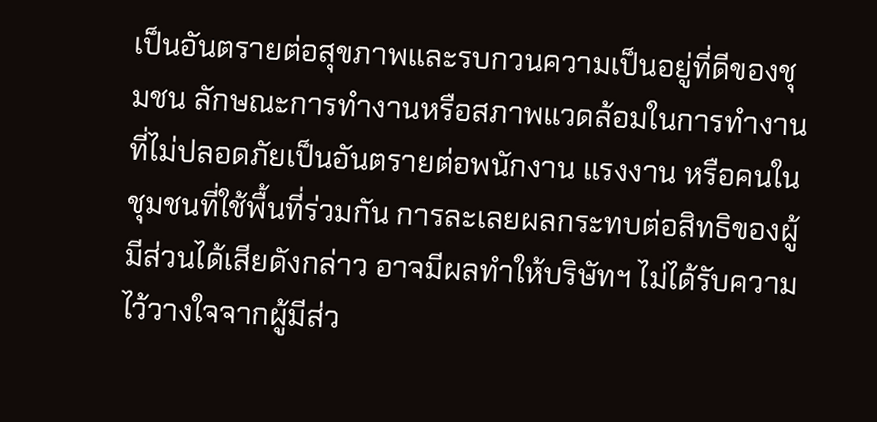เป็นอันตรายต่อสุขภาพและรบกวนความเป็นอยู่ที่ดีของชุมชน ลักษณะการทำงานหรือสภาพแวดล้อมในการทำงานที่ไม่ปลอดภัยเป็นอันตรายต่อพนักงาน แรงงาน หรือคนในชุมชนที่ใช้พื้นที่ร่วมกัน การละเลยผลกระทบต่อสิทธิของผู้มีส่วนได้เสียดังกล่าว อาจมีผลทำให้บริษัทฯ ไม่ได้รับความไว้วางใจจากผู้มีส่ว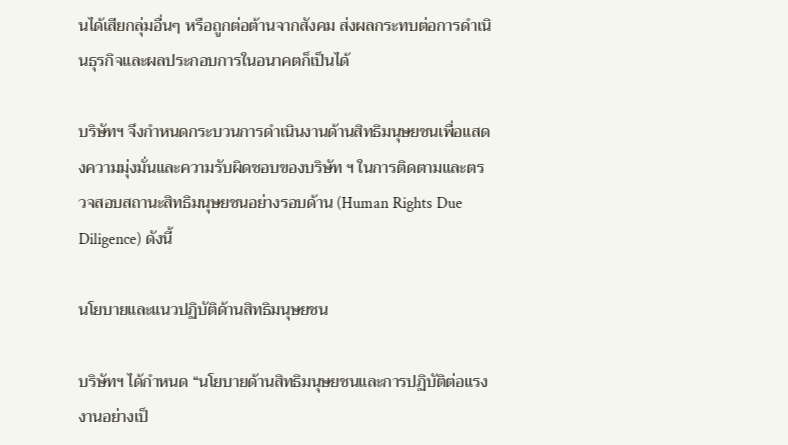นได้เสียกลุ่มอื่นๆ หรือถูกต่อต้านจากสังคม ส่งผลกระทบต่อการดำเนินธุรกิจและผลประกอบการในอนาคตก็เป็นได้

บริษัทฯ จึงกำหนดกระบวนการดำเนินงานด้านสิทธิมนุษยชนเพื่อแสดงความมุ่งมั่นและความรับผิดชอบของบริษัท ฯ ในการติดตามและตรวจสอบสถานะสิทธิมนุษยชนอย่างรอบด้าน (Human Rights Due Diligence) ดังนี้

นโยบายและแนวปฏิบัติด้านสิทธิมนุษยชน

บริษัทฯ ได้กำหนด “นโยบายด้านสิทธิมนุษยชนและการปฏิบัติต่อแรงงานอย่างเป็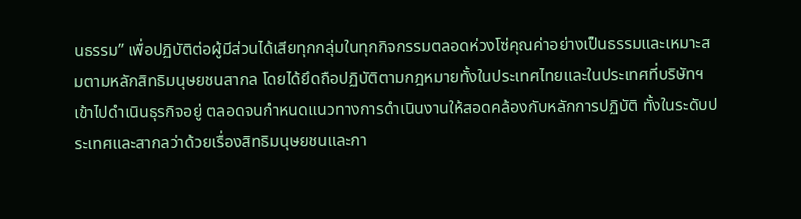นธรรม” เพื่อปฏิบัติต่อผู้มีส่วนได้เสียทุกกลุ่มในทุกกิจกรรมตลอดห่วงโซ่คุณค่าอย่างเป็นธรรมและเหมาะสมตามหลักสิทธิมนุษยชนสากล โดยได้ยึดถือปฏิบัติตามกฎหมายทั้งในประเทศไทยและในประเทศที่บริษัทฯ เข้าไปดำเนินธุรกิจอยู่ ตลอดจนกำหนดแนวทางการดำเนินงานให้สอดคล้องกับหลักการปฏิบัติ ทั้งในระดับประเทศและสากลว่าด้วยเรื่องสิทธิมนุษยชนและกา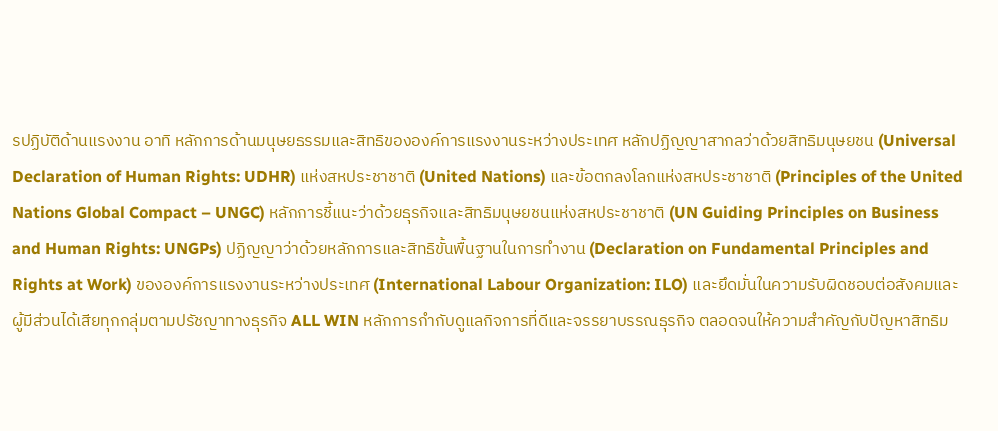รปฏิบัติด้านแรงงาน อาทิ หลักการด้านมนุษยธรรมและสิทธิขององค์การแรงงานระหว่างประเทศ หลักปฏิญญาสากลว่าด้วยสิทธิมนุษยชน (Universal Declaration of Human Rights: UDHR) แห่งสหประชาชาติ (United Nations) และข้อตกลงโลกแห่งสหประชาชาติ (Principles of the United Nations Global Compact – UNGC) หลักการชี้แนะว่าด้วยธุรกิจและสิทธิมนุษยชนแห่งสหประชาชาติ (UN Guiding Principles on Business and Human Rights: UNGPs) ปฏิญญาว่าด้วยหลักการและสิทธิขั้นพื้นฐานในการทำงาน (Declaration on Fundamental Principles and Rights at Work) ขององค์การแรงงานระหว่างประเทศ (International Labour Organization: ILO) และยึดมั่นในความรับผิดชอบต่อสังคมและผู้มีส่วนได้เสียทุกกลุ่มตามปรัชญาทางธุรกิจ ALL WIN หลักการกำกับดูแลกิจการที่ดีและจรรยาบรรณธุรกิจ ตลอดจนให้ความสำคัญกับปัญหาสิทธิม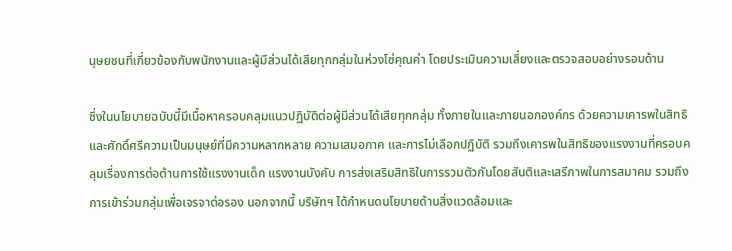นุษยชนที่เกี่ยวข้องกับพนักงานและผู้มีส่วนได้เสียทุกกลุ่มในห่วงโซ่คุณค่า โดยประเมินความเสี่ยงและตรวจสอบอย่างรอบด้าน

ซึ่งในนโยบายฉบับนี้มีเนื้อหาครอบคลุมแนวปฏิบัติต่อผู้มีส่วนได้เสียทุกกลุ่ม ทั้งภายในและภายนอกองค์กร ด้วยความเคารพในสิทธิและศักดิ์ศรีความเป็นมนุษย์ที่มีความหลากหลาย ความเสมอภาค และการไม่เลือกปฏิบัติ รวมถึงเคารพในสิทธิของแรงงานที่ครอบคลุมเรื่องการต่อต้านการใช้แรงงานเด็ก แรงงานบังคับ การส่งเสริมสิทธิในการรวมตัวกันโดยสันติและเสรีภาพในการสมาคม รวมถึงการเข้าร่วมกลุ่มเพื่อเจรจาต่อรอง นอกจากนี้ บริษัทฯ ได้กำหนดนโยบายด้านสิ่งแวดล้อมและ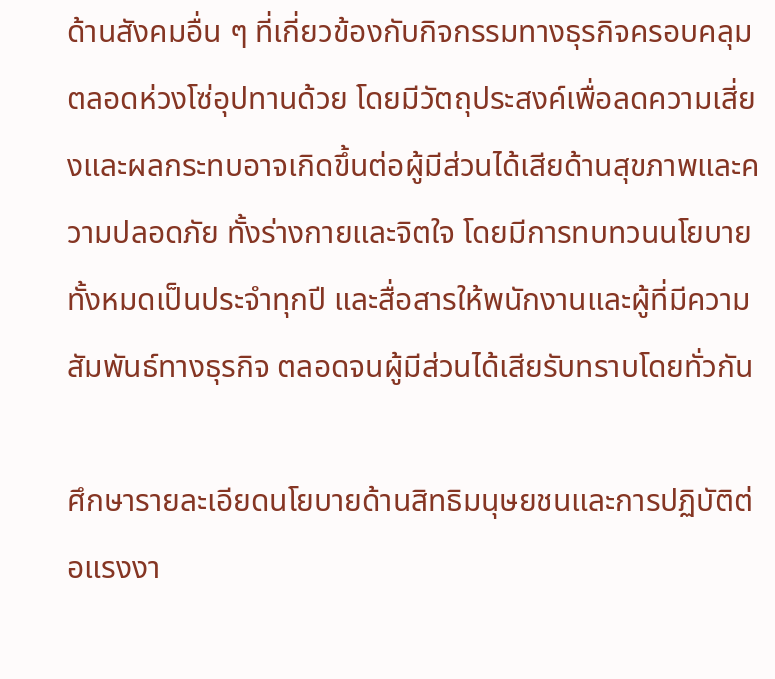ด้านสังคมอื่น ๆ ที่เกี่ยวข้องกับกิจกรรมทางธุรกิจครอบคลุมตลอดห่วงโซ่อุปทานด้วย โดยมีวัตถุประสงค์เพื่อลดความเสี่ยงและผลกระทบอาจเกิดขึ้นต่อผู้มีส่วนได้เสียด้านสุขภาพและความปลอดภัย ทั้งร่างกายและจิตใจ โดยมีการทบทวนนโยบายทั้งหมดเป็นประจำทุกปี และสื่อสารให้พนักงานและผู้ที่มีความสัมพันธ์ทางธุรกิจ ตลอดจนผู้มีส่วนได้เสียรับทราบโดยทั่วกัน

ศึกษารายละเอียดนโยบายด้านสิทธิมนุษยชนและการปฏิบัติต่อแรงงา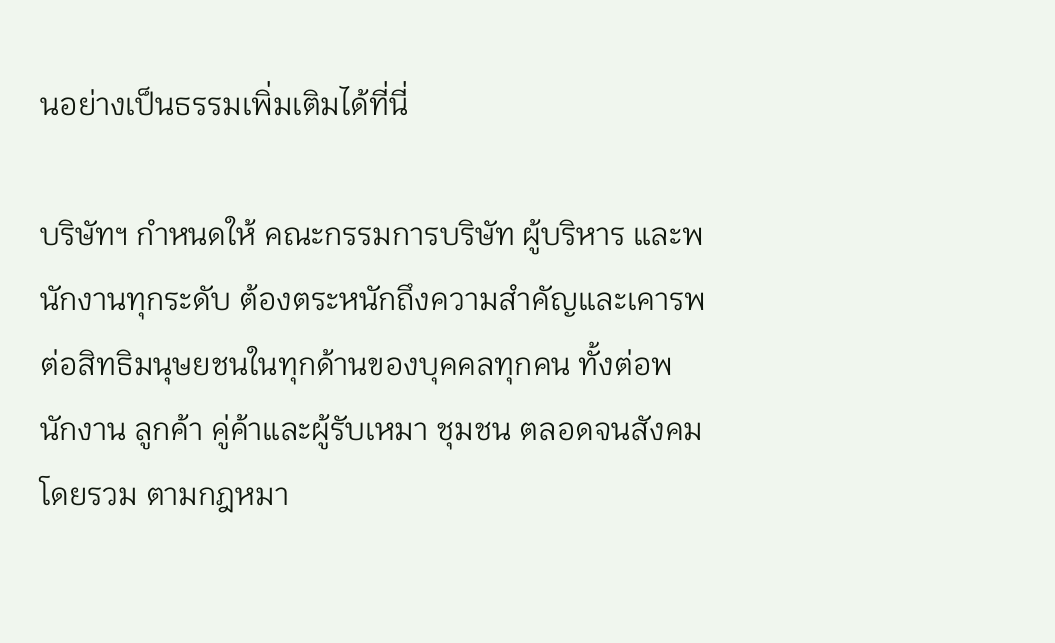นอย่างเป็นธรรมเพิ่มเติมได้ที่นี่

บริษัทฯ กำหนดให้ คณะกรรมการบริษัท ผู้บริหาร และพนักงานทุกระดับ ต้องตระหนักถึงความสำคัญและเคารพต่อสิทธิมนุษยชนในทุกด้านของบุคคลทุกคน ทั้งต่อพนักงาน ลูกค้า คู่ค้าและผู้รับเหมา ชุมชน ตลอดจนสังคมโดยรวม ตามกฎหมา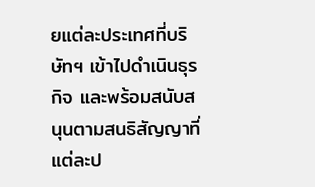ยแต่ละประเทศที่บริษัทฯ เข้าไปดำเนินธุรกิจ และพร้อมสนับสนุนตามสนธิสัญญาที่แต่ละป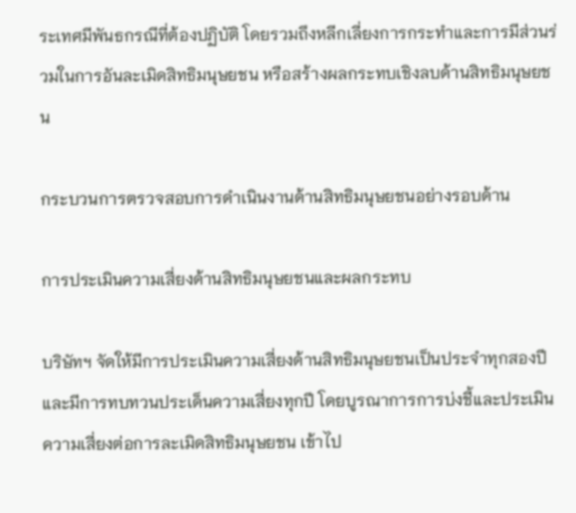ระเทศมีพันธกรณีที่ต้องปฏิบัติ โดยรวมถึงหลีกเลี่ยงการกระทำและการมีส่วนร่วมในการอันละเมิดสิทธิมนุษยชน หรือสร้างผลกระทบเชิงลบด้านสิทธิมนุษยชน

กระบวนการตรวจสอบการดำเนินงานด้านสิทธิมนุษยชนอย่างรอบด้าน

การประเมินความเสี่ยงด้านสิทธิมนุษยชนและผลกระทบ

บริษัทฯ จัดให้มีการประเมินความเสี่ยงด้านสิทธิมนุษยชนเป็นประจำทุกสองปี และมีการทบทวนประเด็นความเสี่ยงทุกปี โดยบูรณาการการบ่งชี้และประเมินความเสี่ยงต่อการละเมิดสิทธิมนุษยชน เข้าไป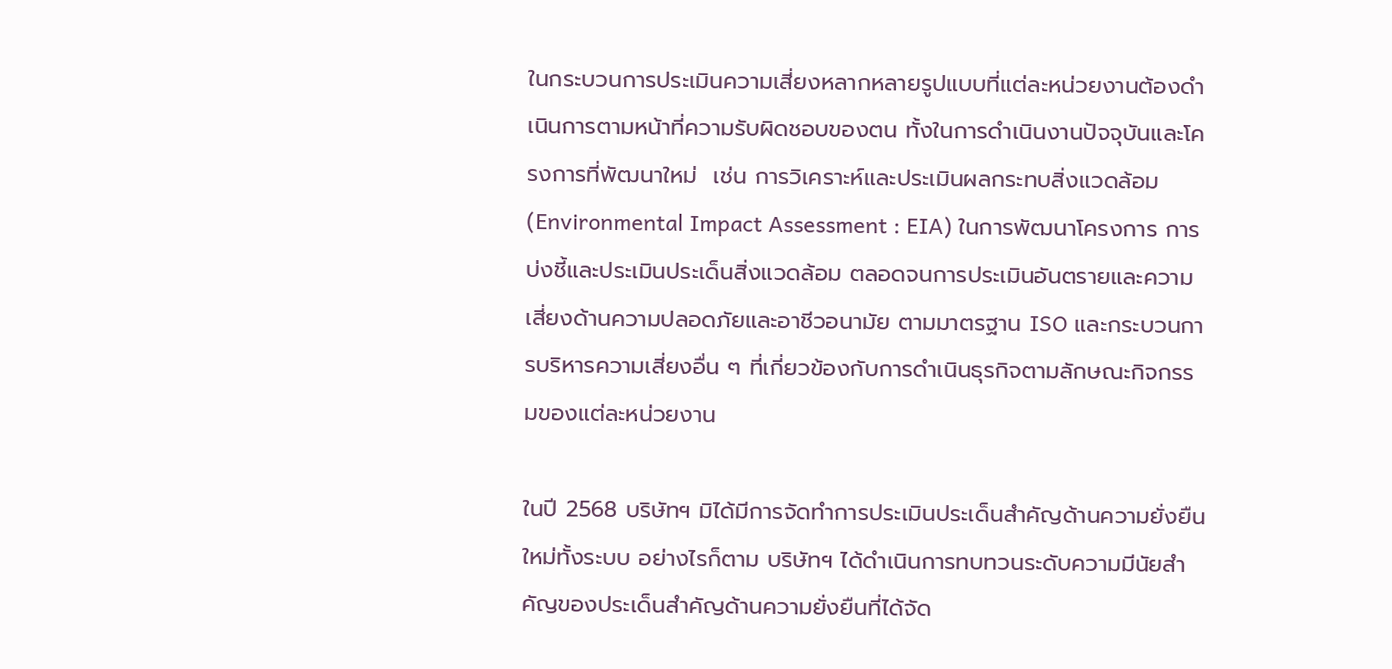ในกระบวนการประเมินความเสี่ยงหลากหลายรูปแบบที่แต่ละหน่วยงานต้องดำเนินการตามหน้าที่ความรับผิดชอบของตน ทั้งในการดำเนินงานปัจจุบันและโครงการที่พัฒนาใหม่  เช่น การวิเคราะห์และประเมินผลกระทบสิ่งแวดล้อม (Environmental Impact Assessment : EIA) ในการพัฒนาโครงการ การบ่งชี้และประเมินประเด็นสิ่งแวดล้อม ตลอดจนการประเมินอันตรายและความเสี่ยงด้านความปลอดภัยและอาชีวอนามัย ตามมาตรฐาน ISO และกระบวนการบริหารความเสี่ยงอื่น ๆ ที่เกี่ยวข้องกับการดำเนินธุรกิจตามลักษณะกิจกรรมของแต่ละหน่วยงาน

ในปี 2568 บริษัทฯ มิได้มีการจัดทำการประเมินประเด็นสำคัญด้านความยั่งยืนใหม่ทั้งระบบ อย่างไรก็ตาม บริษัทฯ ได้ดำเนินการทบทวนระดับความมีนัยสำคัญของประเด็นสำคัญด้านความยั่งยืนที่ได้จัด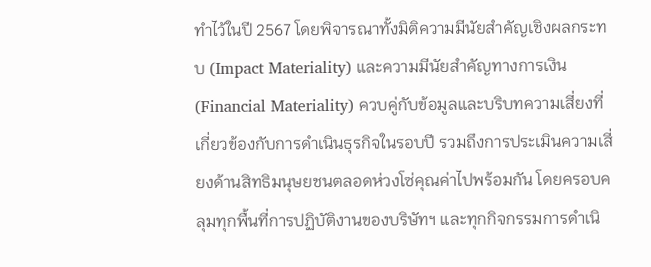ทำไว้ในปี 2567 โดยพิจารณาทั้งมิติความมีนัยสำคัญเชิงผลกระทบ (Impact Materiality) และความมีนัยสำคัญทางการเงิน (Financial Materiality) ควบคู่กับข้อมูลและบริบทความเสี่ยงที่เกี่ยวข้องกับการดำเนินธุรกิจในรอบปี รวมถึงการประเมินความเสี่ยงด้านสิทธิมนุษยชนตลอดห่วงโซ่คุณค่าไปพร้อมกัน โดยครอบคลุมทุกพื้นที่การปฏิบัติงานของบริษัทฯ และทุกกิจกรรมการดำเนิ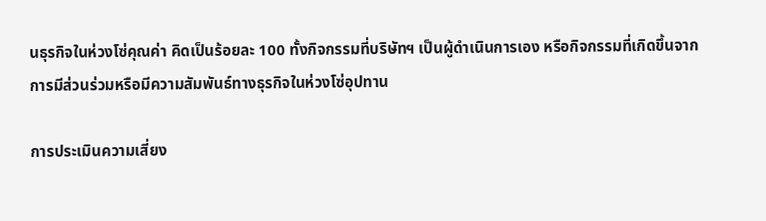นธุรกิจในห่วงโซ่คุณค่า คิดเป็นร้อยละ 100 ทั้งกิจกรรมที่บริษัทฯ เป็นผู้ดำเนินการเอง หรือกิจกรรมที่เกิดขึ้นจากการมีส่วนร่วมหรือมีความสัมพันธ์ทางธุรกิจในห่วงโซ่อุปทาน

การประเมินความเสี่ยง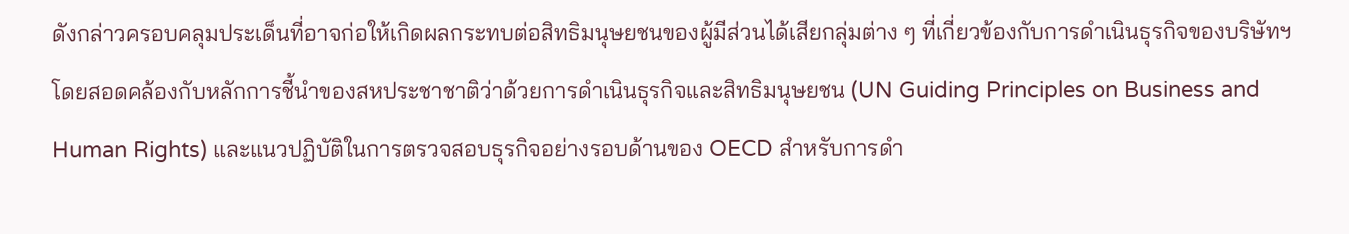ดังกล่าวครอบคลุมประเด็นที่อาจก่อให้เกิดผลกระทบต่อสิทธิมนุษยชนของผู้มีส่วนได้เสียกลุ่มต่าง ๆ ที่เกี่ยวข้องกับการดำเนินธุรกิจของบริษัทฯ โดยสอดคล้องกับหลักการชี้นำของสหประชาชาติว่าด้วยการดำเนินธุรกิจและสิทธิมนุษยชน (UN Guiding Principles on Business and Human Rights) และแนวปฏิบัติในการตรวจสอบธุรกิจอย่างรอบด้านของ OECD สำหรับการดำ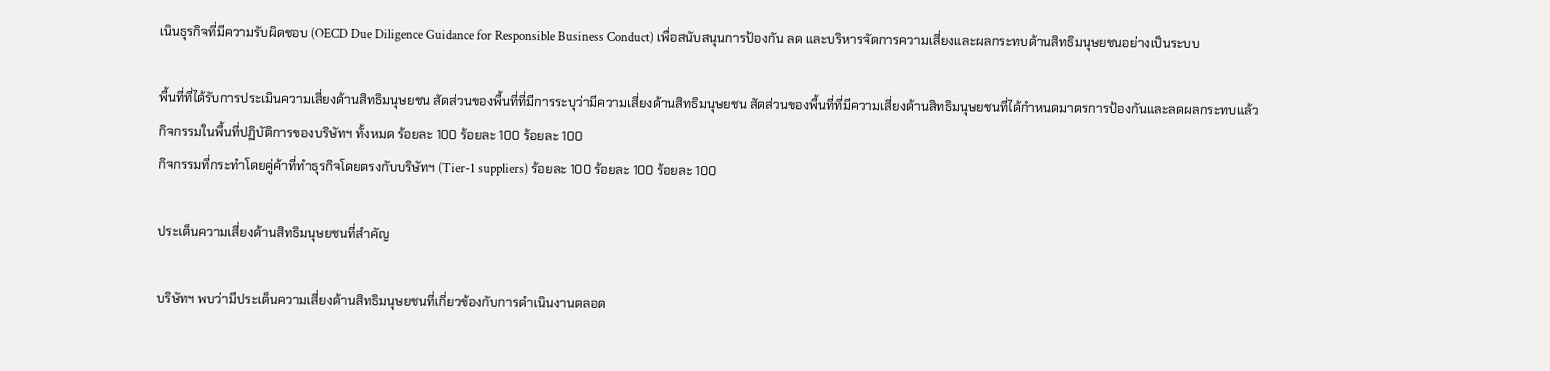เนินธุรกิจที่มีความรับผิดชอบ (OECD Due Diligence Guidance for Responsible Business Conduct) เพื่อสนับสนุนการป้องกัน ลด และบริหารจัดการความเสี่ยงและผลกระทบด้านสิทธิมนุษยชนอย่างเป็นระบบ

พื้นที่ที่ได้รับการประเมินความเสี่ยงด้านสิทธิมนุษยชน สัดส่วนของพื้นที่ที่มีการระบุว่ามีความเสี่ยงด้านสิทธิมนุษยชน สัดส่วนของพื้นที่ที่มีความเสี่ยงด้านสิทธิมนุษยชนที่ได้กำหนดมาตรการป้องกันและลดผลกระทบแล้ว
กิจกรรมในพื้นที่ปฏิบัติการของบริษัทฯ ทั้งหมด ร้อยละ 100 ร้อยละ 100 ร้อยละ 100
กิจกรรมที่กระทำโดยคู่ค้าที่ทำธุรกิจโดยตรงกับบริษัทฯ (Tier-1 suppliers) ร้อยละ 100 ร้อยละ 100 ร้อยละ 100

ประเด็นความเสี่ยงด้านสิทธิมนุษยชนที่สำคัญ

บริษัทฯ พบว่ามีประเด็นความเสี่ยงด้านสิทธิมนุษยชนที่เกี่ยวข้องกับการดำเนินงานตลอด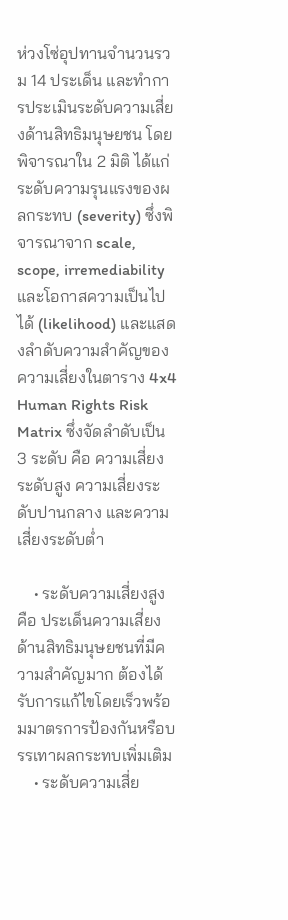ห่วงโซ่อุปทานจำนวนรวม 14 ประเด็น และทำการประเมินระดับความเสี่ยงด้านสิทธิมนุษยชน โดยพิจารณาใน 2 มิติ ได้แก่ ระดับความรุนแรงของผลกระทบ (severity) ซึ่งพิจารณาจาก scale, scope, irremediability และโอกาสความเป็นไปได้ (likelihood) และแสดงลำดับความสำคัญของความเสี่ยงในตาราง 4x4 Human Rights Risk Matrix ซึ่งจัดลำดับเป็น 3 ระดับ คือ ความเสี่ยงระดับสูง ความเสี่ยงระดับปานกลาง และความเสี่ยงระดับต่ำ

    • ระดับความเสี่ยงสูง คือ ประเด็นความเสี่ยงด้านสิทธิมนุษยชนที่มีความสำคัญมาก ต้องได้รับการแก้ไขโดยเร็วพร้อมมาตรการป้องกันหรือบรรเทาผลกระทบเพิ่มเติม
    • ระดับความเสี่ย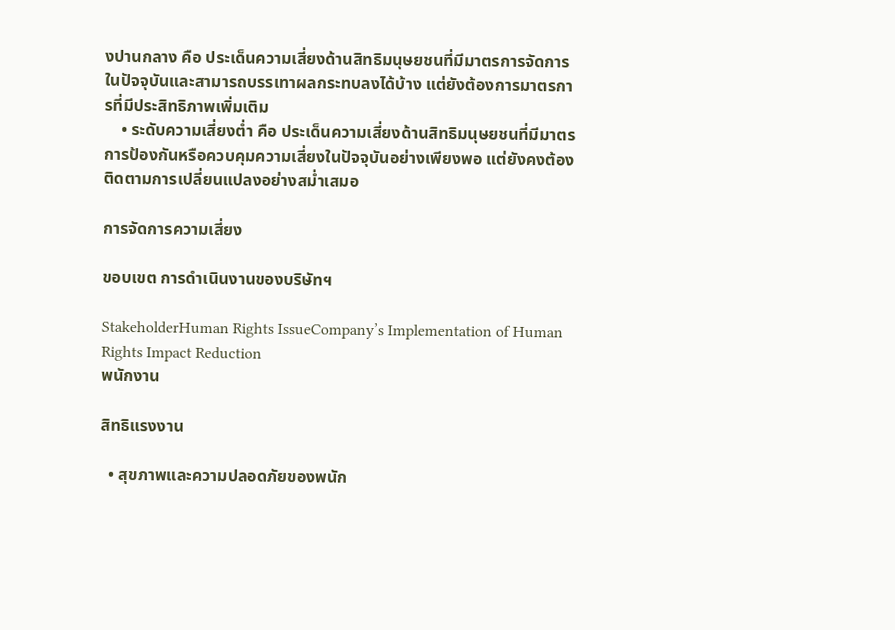งปานกลาง คือ ประเด็นความเสี่ยงด้านสิทธิมนุษยชนที่มีมาตรการจัดการในปัจจุบันและสามารถบรรเทาผลกระทบลงได้บ้าง แต่ยังต้องการมาตรการที่มีประสิทธิภาพเพิ่มเติม
    • ระดับความเสี่ยงต่ำ คือ ประเด็นความเสี่ยงด้านสิทธิมนุษยชนที่มีมาตรการป้องกันหรือควบคุมความเสี่ยงในปัจจุบันอย่างเพียงพอ แต่ยังคงต้องติดตามการเปลี่ยนแปลงอย่างสม่ำเสมอ

การจัดการความเสี่ยง

ขอบเขต การดำเนินงานของบริษัทฯ

StakeholderHuman Rights IssueCompany’s Implementation of Human Rights Impact Reduction
พนักงาน

สิทธิแรงงาน

  • สุขภาพและความปลอดภัยของพนัก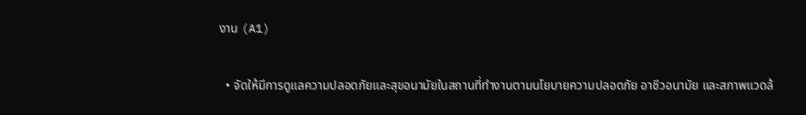งาน (A1)

  • จัดให้มีการดูแลความปลอดภัยและสุขอนามัยในสถานที่ทำงานตามนโยบายความปลอดภัย อาชีวอนามัย และสภาพแวดล้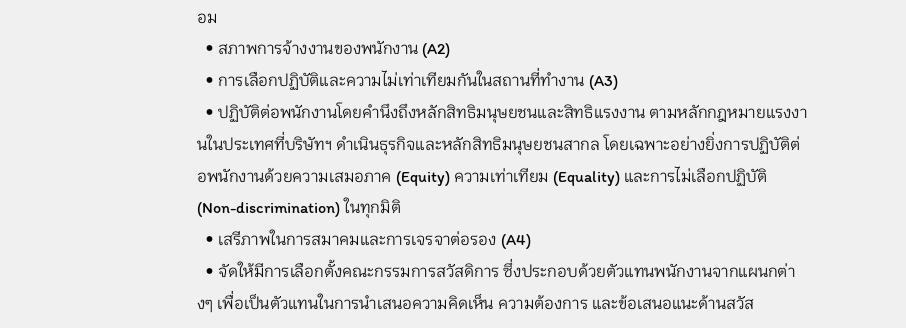อม
  • สภาพการจ้างงานของพนักงาน (A2)
  • การเลือกปฏิบัติและความไม่เท่าเทียมกันในสถานที่ทำงาน (A3)
  • ปฏิบัติต่อพนักงานโดยคำนึงถึงหลักสิทธิมนุษยชนและสิทธิแรงงาน ตามหลักกฎหมายแรงงานในประเทศที่บริษัทฯ ดำเนินธุรกิจและหลักสิทธิมนุษยชนสากล โดยเฉพาะอย่างยิ่งการปฏิบัติต่อพนักงานด้วยความเสมอภาค (Equity) ความเท่าเทียม (Equality) และการไม่เลือกปฏิบัติ (Non-discrimination) ในทุกมิติ
  • เสรีภาพในการสมาคมและการเจรจาต่อรอง (A4)
  • จัดให้มีการเลือกตั้งคณะกรรมการสวัสดิการ ซึ่งประกอบด้วยตัวแทนพนักงานจากแผนกต่างๆ เพื่อเป็นตัวแทนในการนำเสนอความคิดเห็น ความต้องการ และข้อเสนอแนะด้านสวัส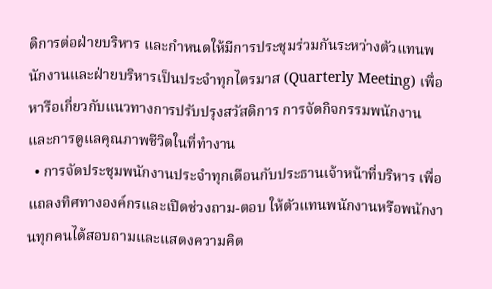ดิการต่อฝ่ายบริหาร และกำหนดให้มีการประชุมร่วมกันระหว่างตัวแทนพนักงานและฝ่ายบริหารเป็นประจำทุกไตรมาส (Quarterly Meeting) เพื่อหารือเกี่ยวกับแนวทางการปรับปรุงสวัสดิการ การจัดกิจกรรมพนักงาน และการดูแลคุณภาพชีวิตในที่ทำงาน
  • การจัดประชุมพนักงานประจำทุกเดือนกับประธานเจ้าหน้าที่บริหาร เพื่อแถลงทิศทางองค์กรและเปิดช่วงถาม-ตอบ ให้ตัวแทนพนักงานหรือพนักงานทุกคนได้สอบถามและแสดงความคิด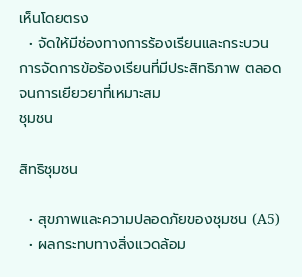เห็นโดยตรง
  • จัดให้มีช่องทางการร้องเรียนและกระบวนการจัดการข้อร้องเรียนที่มีประสิทธิภาพ ตลอดจนการเยียวยาที่เหมาะสม
ชุมชน

สิทธิชุมชน

  • สุขภาพและความปลอดภัยของชุมชน (A5)
  • ผลกระทบทางสิ่งแวดล้อม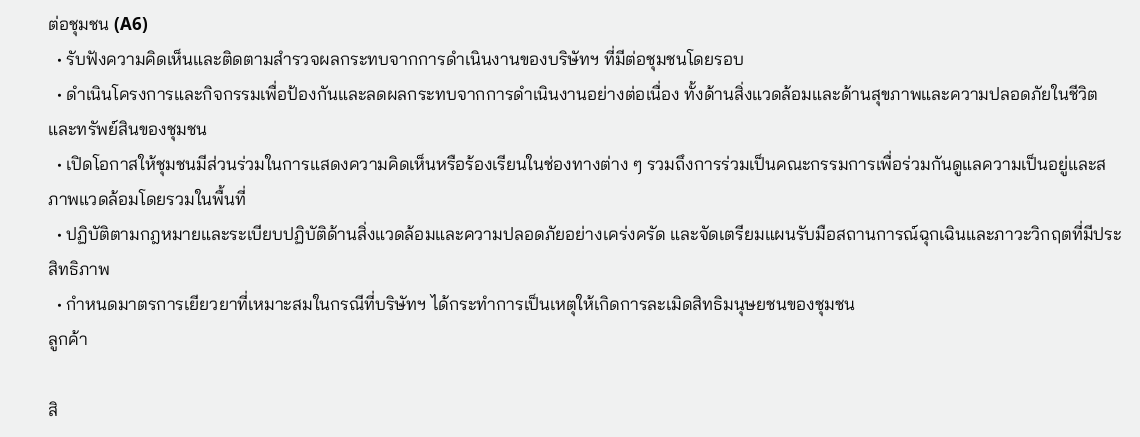ต่อชุมชน (A6)
  • รับฟังความคิดเห็นและติดตามสำรวจผลกระทบจากการดำเนินงานของบริษัทฯ ที่มีต่อชุมชนโดยรอบ
  • ดำเนินโครงการและกิจกรรมเพื่อป้องกันและลดผลกระทบจากการดำเนินงานอย่างต่อเนื่อง ทั้งด้านสิ่งแวดล้อมและด้านสุขภาพและความปลอดภัยในชีวิตและทรัพย์สินของชุมชน
  • เปิดโอกาสให้ชุมชนมีส่วนร่วมในการแสดงความคิดเห็นหรือร้องเรียนในช่องทางต่าง ๆ รวมถึงการร่วมเป็นคณะกรรมการเพื่อร่วมกันดูแลความเป็นอยู่และสภาพแวดล้อมโดยรวมในพื้นที่
  • ปฏิบัติตามกฎหมายและระเบียบปฏิบัติด้านสิ่งแวดล้อมและความปลอดภัยอย่างเคร่งครัด และจัดเตรียมแผนรับมือสถานการณ์ฉุกเฉินและภาวะวิกฤตที่มีประสิทธิภาพ
  • กำหนดมาตรการเยียวยาที่เหมาะสมในกรณีที่บริษัทฯ ได้กระทำการเป็นเหตุให้เกิดการละเมิดสิทธิมนุษยชนของชุมชน
ลูกค้า

สิ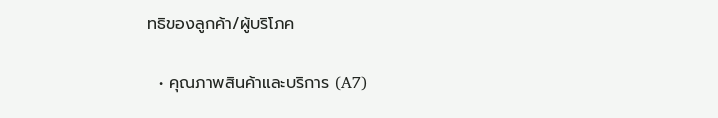ทธิของลูกค้า/ผู้บริโภค

  • คุณภาพสินค้าและบริการ (A7)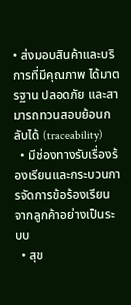• ส่งมอบสินค้าและบริการที่มีคุณภาพ ได้มาตรฐาน ปลอดภัย และสามารถทวนสอบย้อนกลับได้ (traceability)
  • มีช่องทางรับเรื่องร้องเรียนและกระบวนการจัดการข้อร้องเรียนจากลูกค้าอย่างเป็นระบบ
  • สุข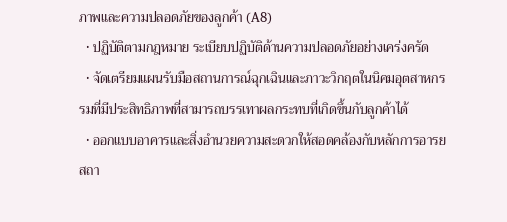ภาพและความปลอดภัยของลูกค้า (A8)
  • ปฏิบัติตามกฎหมาย ระเบียบปฏิบัติด้านความปลอดภัยอย่างเคร่งครัด
  • จัดเตรียมแผนรับมือสถานการณ์ฉุกเฉินและภาวะวิกฤตในนิคมอุตสาหกรรมที่มีประสิทธิภาพที่สามารถบรรเทาผลกระทบที่เกิดขึ้นกับลูกค้าได้
  • ออกแบบอาคารและสิ่งอำนวยความสะดวกให้สอดคล้องกับหลักการอารยสถา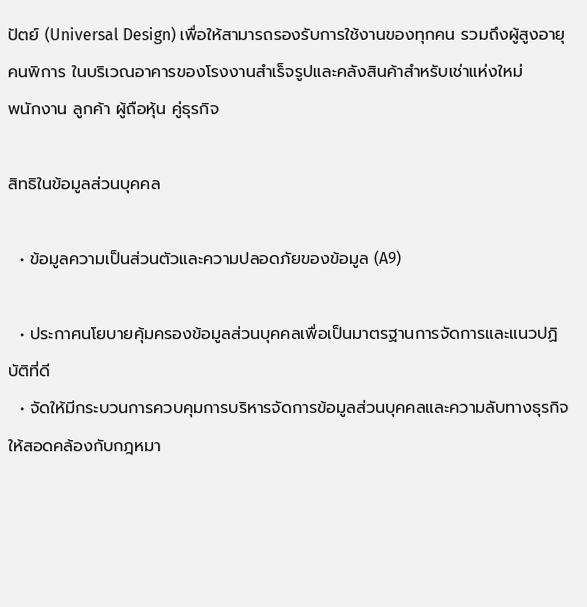ปัตย์ (Universal Design) เพื่อให้สามารถรองรับการใช้งานของทุกคน รวมถึงผู้สูงอายุ คนพิการ ในบริเวณอาคารของโรงงานสำเร็จรูปและคลังสินค้าสำหรับเช่าแห่งใหม่
พนักงาน ลูกค้า ผู้ถือหุ้น คู่ธุรกิจ

สิทธิในข้อมูลส่วนบุคคล

  • ข้อมูลความเป็นส่วนตัวและความปลอดภัยของข้อมูล (A9)

  • ประกาศนโยบายคุ้มครองข้อมูลส่วนบุคคลเพื่อเป็นมาตรฐานการจัดการและแนวปฏิบัติที่ดี
  • จัดให้มีกระบวนการควบคุมการบริหารจัดการข้อมูลส่วนบุคคลและความลับทางธุรกิจให้สอดคล้องกับกฎหมา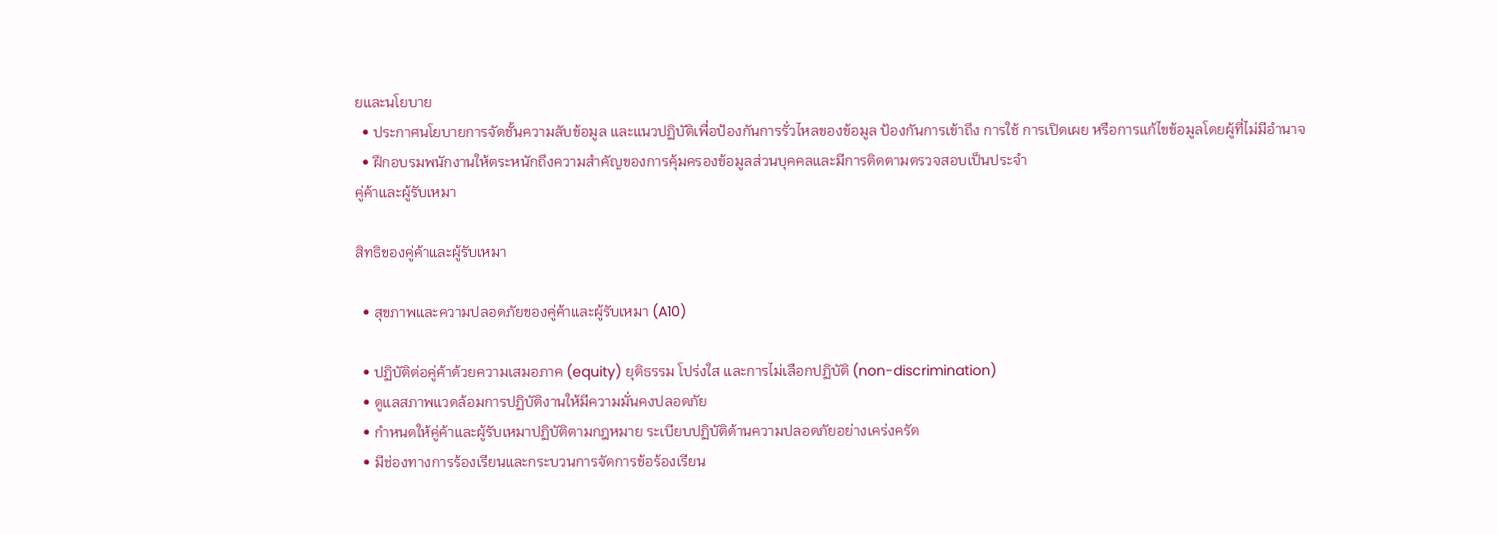ยและนโยบาย
  • ประกาศนโยบายการจัดชั้นความลับข้อมูล และแนวปฏิบัติเพื่อป้องกันการรั่วไหลของข้อมูล ป้องกันการเข้าถึง การใช้ การเปิดเผย หรือการแก้ไขข้อมูลโดยผู้ที่ไม่มีอำนาจ
  • ฝึกอบรมพนักงานให้ตระหนักถึงความสำคัญของการคุ้มครองข้อมูลส่วนบุคคลและมีการติดตามตรวจสอบเป็นประจำ
คู่ค้าและผู้รับเหมา

สิทธิของคู่ค้าและผู้รับเหมา

  • สุขภาพและความปลอดภัยของคู่ค้าและผู้รับเหมา (A10)

  • ปฏิบัติต่อคู่ค้าด้วยความเสมอภาค (equity) ยุติธรรม โปร่งใส และการไม่เลือกปฏิบัติ (non-discrimination)
  • ดูแลสภาพแวดล้อมการปฏิบัติงานให้มีความมั่นคงปลอดภัย
  • กำหนดให้คู่ค้าและผู้รับเหมาปฏิบัติตามกฎหมาย ระเบียบปฏิบัติด้านความปลอดภัยอย่างเคร่งครัด
  • มีช่องทางการร้องเรียนและกระบวนการจัดการข้อร้องเรียน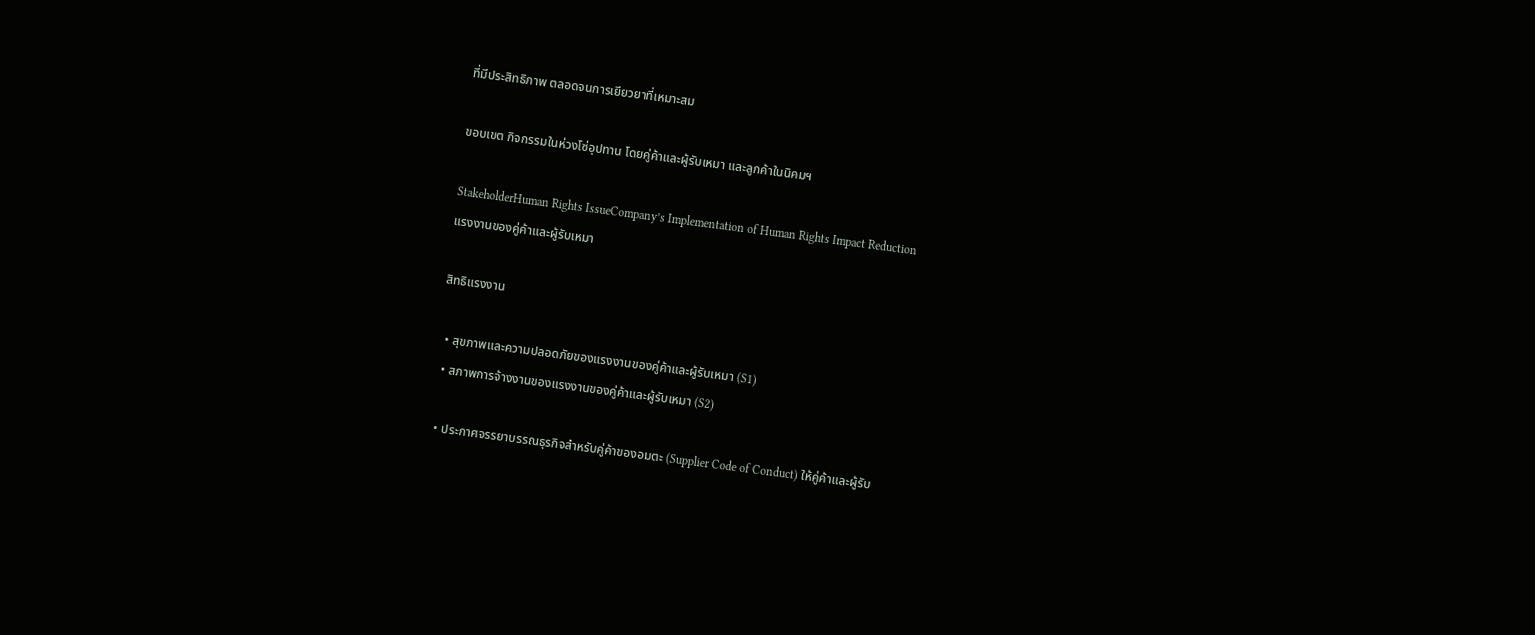ที่มีประสิทธิภาพ ตลอดจนการเยียวยาที่เหมาะสม

ขอบเขต กิจกรรมในห่วงโซ่อุปทาน โดยคู่ค้าและผู้รับเหมา และลูกค้าในนิคมฯ

StakeholderHuman Rights IssueCompany’s Implementation of Human Rights Impact Reduction
แรงงานของคู่ค้าและผู้รับเหมา

สิทธิแรงงาน

  • สุขภาพและความปลอดภัยของแรงงานของคู่ค้าและผู้รับเหมา (S1)
  • สภาพการจ้างงานของแรงงานของคู่ค้าและผู้รับเหมา (S2)

  • ประกาศจรรยาบรรณธุรกิจสำหรับคู่ค้าของอมตะ (Supplier Code of Conduct) ให้คู่ค้าและผู้รับ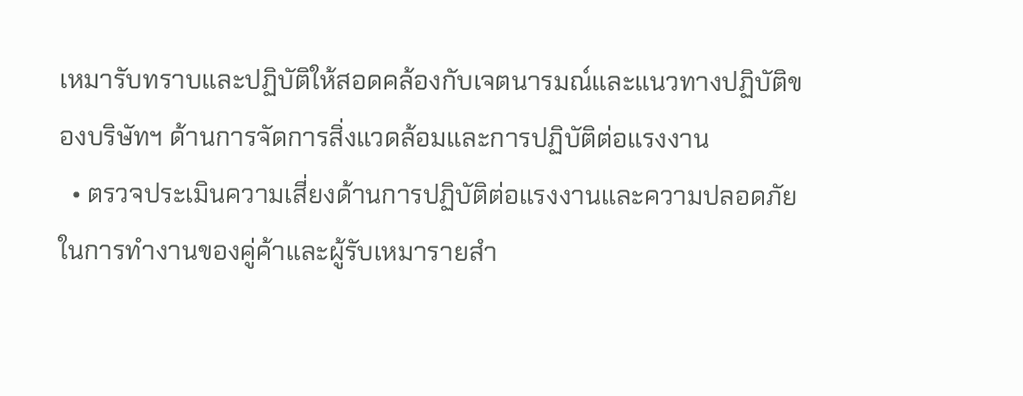เหมารับทราบและปฏิบัติให้สอดคล้องกับเจตนารมณ์และแนวทางปฏิบัติของบริษัทฯ ด้านการจัดการสิ่งแวดล้อมและการปฏิบัติต่อแรงงาน
  • ตรวจประเมินความเสี่ยงด้านการปฏิบัติต่อแรงงานและความปลอดภัยในการทำงานของคู่ค้าและผู้รับเหมารายสำ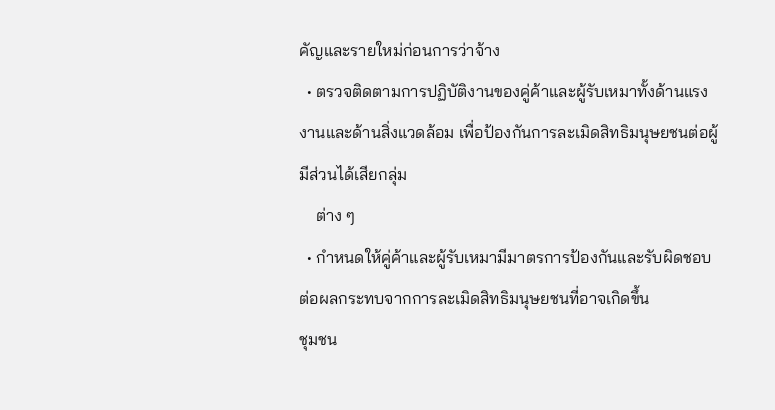คัญและรายใหม่ก่อนการว่าจ้าง
  • ตรวจติดตามการปฏิบัติงานของคู่ค้าและผู้รับเหมาทั้งด้านแรงงานและด้านสิ่งแวดล้อม เพื่อป้องกันการละเมิดสิทธิมนุษยชนต่อผู้มีส่วนได้เสียกลุ่ม
    ต่าง ๆ
  • กำหนดให้คู่ค้าและผู้รับเหมามีมาตรการป้องกันและรับผิดชอบต่อผลกระทบจากการละเมิดสิทธิมนุษยชนที่อาจเกิดขึ้น
ชุมชน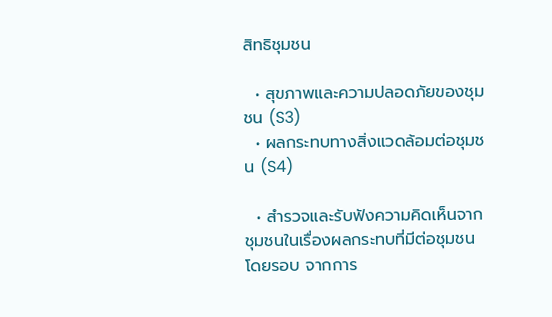สิทธิชุมชน

  • สุขภาพและความปลอดภัยของชุมชน (S3)
  • ผลกระทบทางสิ่งแวดล้อมต่อชุมชน (S4)

  • สำรวจและรับฟังความคิดเห็นจากชุมชนในเรื่องผลกระทบที่มีต่อชุมชนโดยรอบ จากการ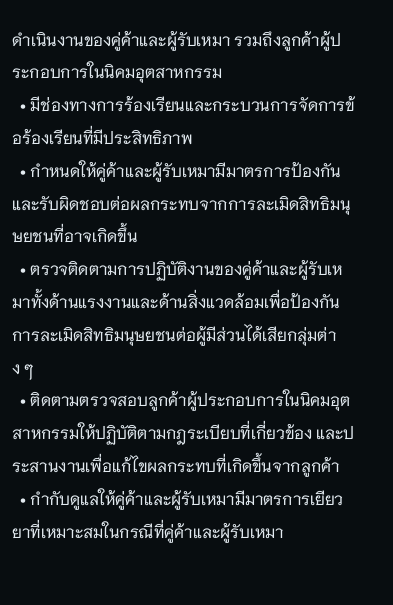ดำเนินงานของคู่ค้าและผู้รับเหมา รวมถึงลูกค้าผู้ประกอบการในนิคมอุตสาหกรรม
  • มีช่องทางการร้องเรียนและกระบวนการจัดการข้อร้องเรียนที่มีประสิทธิภาพ
  • กำหนดให้คู่ค้าและผู้รับเหมามีมาตรการป้องกันและรับผิดชอบต่อผลกระทบจากการละเมิดสิทธิมนุษยชนที่อาจเกิดขึ้น
  • ตรวจติดตามการปฏิบัติงานของคู่ค้าและผู้รับเหมาทั้งด้านแรงงานและด้านสิ่งแวดล้อมเพื่อป้องกันการละเมิดสิทธิมนุษยชนต่อผู้มีส่วนได้เสียกลุ่มต่าง ๆ
  • ติดตามตรวจสอบลูกค้าผู้ประกอบการในนิคมอุตสาหกรรมให้ปฏิบัติตามกฎระเบียบที่เกี่ยวข้อง และประสานงานเพื่อแก้ไขผลกระทบที่เกิดขึ้นจากลูกค้า
  • กำกับดูแลให้คู่ค้าและผู้รับเหมามีมาตรการเยียวยาที่เหมาะสมในกรณีที่คู่ค้าและผู้รับเหมา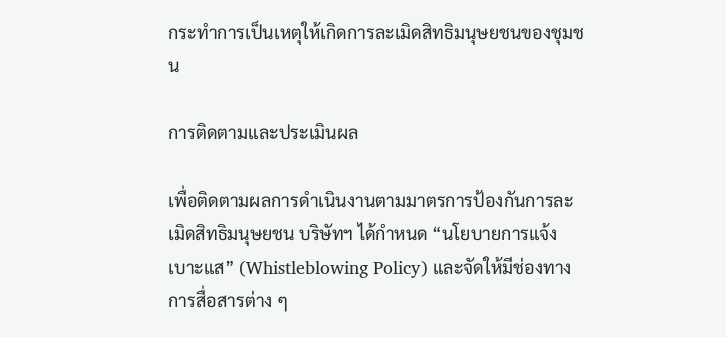กระทำการเป็นเหตุให้เกิดการละเมิดสิทธิมนุษยชนของชุมชน

การติดตามและประเมินผล

เพื่อติดตามผลการดำเนินงานตามมาตรการป้องกันการละเมิดสิทธิมนุษยชน บริษัทฯ ได้กำหนด “นโยบายการแจ้งเบาะแส” (Whistleblowing Policy) และจัดให้มีช่องทางการสื่อสารต่าง ๆ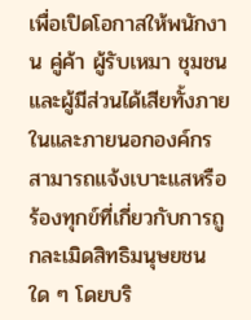เพื่อเปิดโอกาสให้พนักงาน คู่ค้า ผู้รับเหมา ชุมชน และผู้มีส่วนได้เสียทั้งภายในและภายนอกองค์กร สามารถแจ้งเบาะแสหรือร้องทุกข์ที่เกี่ยวกับการถูกละเมิดสิทธิมนุษยชนใด ๆ โดยบริ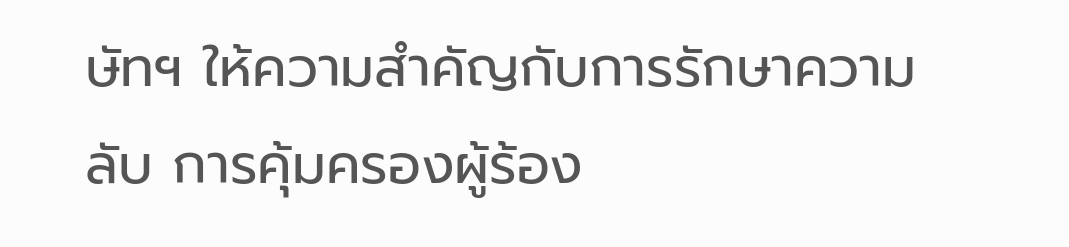ษัทฯ ให้ความสำคัญกับการรักษาความลับ การคุ้มครองผู้ร้อง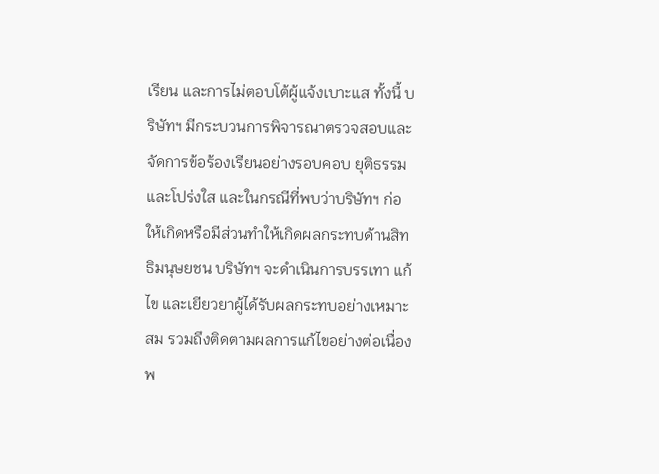เรียน และการไม่ตอบโต้ผู้แจ้งเบาะแส ทั้งนี้ บริษัทฯ มีกระบวนการพิจารณาตรวจสอบและจัดการข้อร้องเรียนอย่างรอบคอบ ยุติธรรม และโปร่งใส และในกรณีที่พบว่าบริษัทฯ ก่อให้เกิดหรือมีส่วนทำให้เกิดผลกระทบด้านสิทธิมนุษยชน บริษัทฯ จะดำเนินการบรรเทา แก้ไข และเยียวยาผู้ได้รับผลกระทบอย่างเหมาะสม รวมถึงติดตามผลการแก้ไขอย่างต่อเนื่อง พ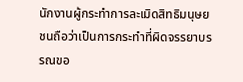นักงานผู้กระทำการละเมิดสิทธิมนุษยชนถือว่าเป็นการกระทำที่ผิดจรรยาบรรณขอ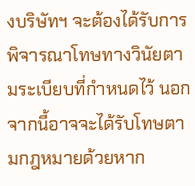งบริษัทฯ จะต้องได้รับการพิจารณาโทษทางวินัยตามระเบียบที่กำหนดไว้ นอกจากนี้อาจจะได้รับโทษตามกฎหมายด้วยหาก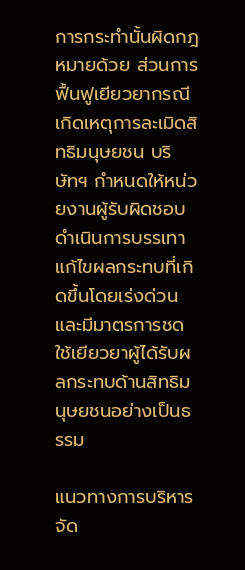การกระทำนั้นผิดกฎหมายด้วย ส่วนการฟื้นฟูเยียวยากรณีเกิดเหตุการละเมิดสิทธิมนุษยชน บริษัทฯ กำหนดให้หน่วยงานผู้รับผิดชอบดำเนินการบรรเทาแก้ไขผลกระทบที่เกิดขึ้นโดยเร่งด่วน และมีมาตรการชดใช้เยียวยาผู้ได้รับผลกระทบด้านสิทธิมนุษยชนอย่างเป็นธรรม

แนวทางการบริหารจัด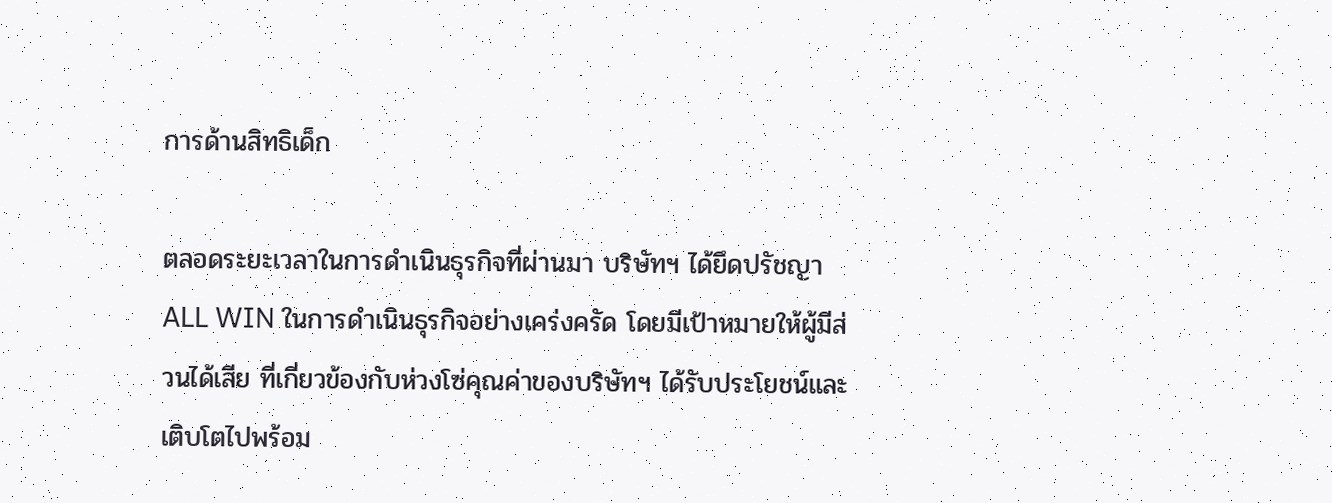การด้านสิทธิเด็ก

ตลอดระยะเวลาในการดำเนินธุรกิจที่ผ่านมา บริษัทฯ ได้ยึดปรัชญา ALL WIN ในการดำเนินธุรกิจอย่างเคร่งครัด โดยมีเป้าหมายให้ผู้มีส่วนได้เสีย ที่เกี่ยวข้องกับห่วงโซ่คุณค่าของบริษัทฯ ได้รับประโยชน์และเติบโตไปพร้อม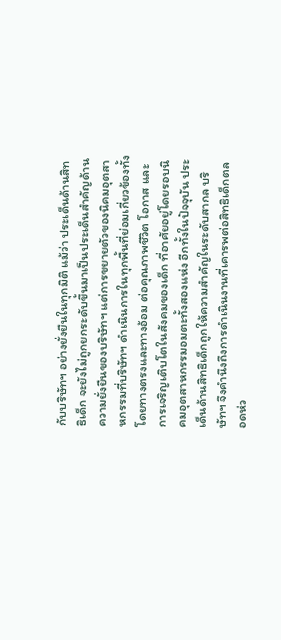กับบริษัทฯ อย่างยั่งยืนในทุกมิติ แม้ว่า ประเด็นด้านสิทธิเด็ก จะยังไม่ถูกยกระดับขึ้นมาเป็นประเด็นสำคัญด้านความยั่งยืนของบริษัทฯ แต่การขยายตัวของนิคมอุตสาหกรรมที่บริษัทฯ ดำเนินการในทุกพื้นที่ย่อมเกี่ยวข้องทั้งโดยทางตรงและทางอ้อม ต่อคุณภาพชีวิต โอกาส และการเจริญเติบโตในสังคมของเด็ก ที่อาศัยอยู่โดยรอบนิคมอุตสาหกรรมอมตะทั้งสองแห่ง อีกทั้งในปัจจุบัน ประเด็นด้านสิทธิเด็กถูกให้ความสำคัญในระดับสากล บริษัทฯ จึงคำนึงถึงการดำเนินงานที่เคารพต่อสิทธิเด็กตลอดห่ว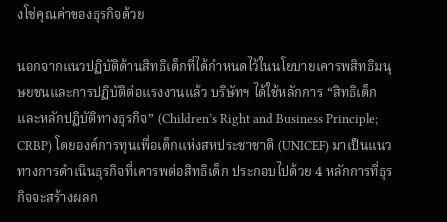งโซ่คุณค่าของธุรกิจด้วย

นอกจากแนวปฏิบัติด้านสิทธิเด็กที่ได้กำหนดไว้ในนโยบายเคารพสิทธิมนุษยชนและการปฏิบัติต่อแรงงานแล้ว บริษัทฯ ได้ใช้หลักการ “สิทธิเด็กและหลักปฏิบัติทางธุรกิจ” (Children’s Right and Business Principle; CRBP) โดยองค์การทุนเพื่อเด็กแห่งสหประชาชาติ (UNICEF) มาเป็นแนวทางการดำเนินธุรกิจที่เคารพต่อสิทธิเด็ก ประกอบไปด้วย 4 หลักการที่ธุรกิจจะสร้างผลก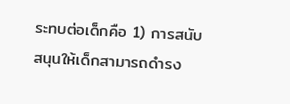ระทบต่อเด็กคือ 1) การสนับสนุนให้เด็กสามารถดำรง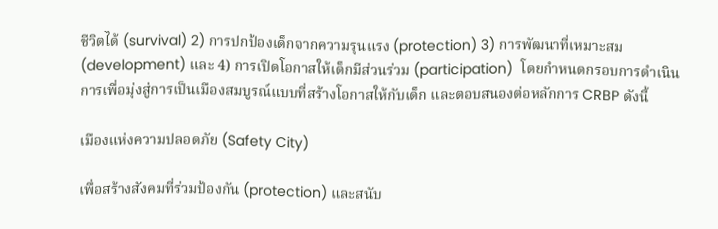ชีวิตได้ (survival) 2) การปกป้องเด็กจากความรุนแรง (protection) 3) การพัฒนาที่เหมาะสม (development) และ 4) การเปิดโอกาสให้เด็กมีส่วนร่วม (participation)  โดยกำหนดกรอบการดำเนินการเพื่อมุ่งสู่การเป็นเมืองสมบูรณ์แบบที่สร้างโอกาสให้กับเด็ก และตอบสนองต่อหลักการ CRBP ดังนี้

เมืองแห่งความปลอดภัย (Safety City)

เพื่อสร้างสังคมที่ร่วมป้องกัน (protection) และสนับ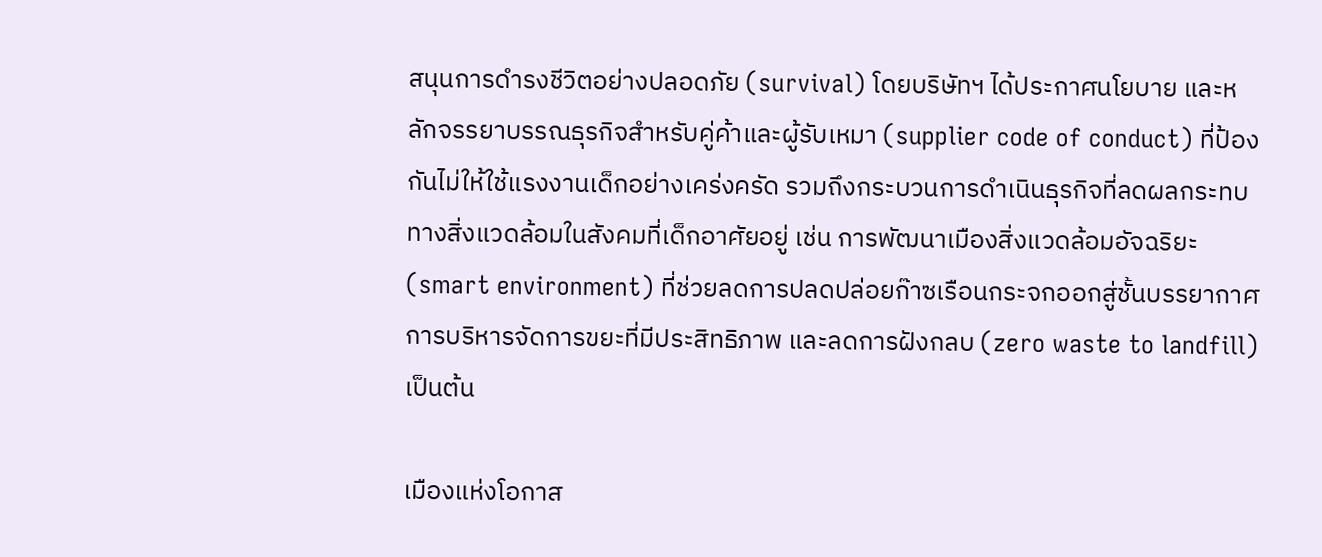สนุนการดำรงชีวิตอย่างปลอดภัย (survival) โดยบริษัทฯ ได้ประกาศนโยบาย และหลักจรรยาบรรณธุรกิจสำหรับคู่ค้าและผู้รับเหมา (supplier code of conduct) ที่ป้องกันไม่ให้ใช้แรงงานเด็กอย่างเคร่งครัด รวมถึงกระบวนการดำเนินธุรกิจที่ลดผลกระทบทางสิ่งแวดล้อมในสังคมที่เด็กอาศัยอยู่ เช่น การพัฒนาเมืองสิ่งแวดล้อมอัจฉริยะ (smart environment) ที่ช่วยลดการปลดปล่อยก๊าซเรือนกระจกออกสู่ชั้นบรรยากาศ การบริหารจัดการขยะที่มีประสิทธิภาพ และลดการฝังกลบ (zero waste to landfill) เป็นต้น

เมืองแห่งโอกาส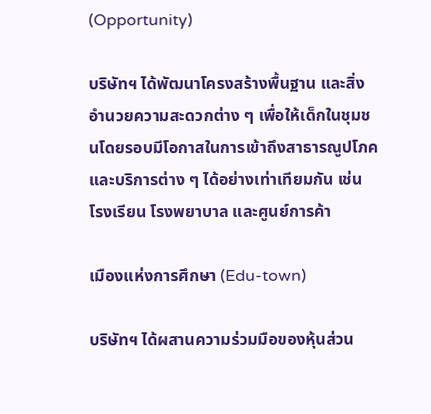(Opportunity)

บริษัทฯ ได้พัฒนาโครงสร้างพื้นฐาน และสิ่งอำนวยความสะดวกต่าง ๆ เพื่อให้เด็กในชุมชนโดยรอบมีโอกาสในการเข้าถึงสาธารณูปโภค และบริการต่าง ๆ ได้อย่างเท่าเทียมกัน เช่น โรงเรียน โรงพยาบาล และศูนย์การค้า

เมืองแห่งการศึกษา (Edu-town)

บริษัทฯ ได้ผสานความร่วมมือของหุ้นส่วน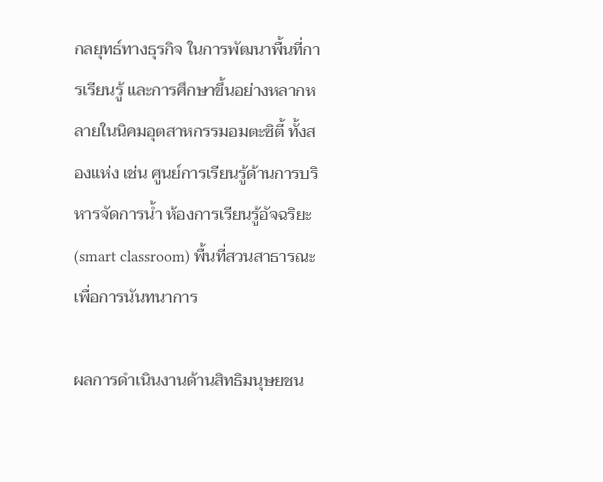กลยุทธ์ทางธุรกิจ ในการพัฒนาพื้นที่การเรียนรู้ และการศึกษาขึ้นอย่างหลากหลายในนิคมอุตสาหกรรมอมตะซิตี้ ทั้งสองแห่ง เช่น ศูนย์การเรียนรู้ด้านการบริหารจัดการน้ำ ห้องการเรียนรู้อัจฉริยะ (smart classroom) พื้นที่สวนสาธารณะเพื่อการนันทนาการ

ผลการดำเนินงานด้านสิทธิมนุษยชน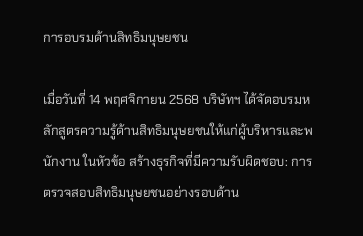การอบรมด้านสิทธิมนุษยชน

เมื่อวันที่ 14 พฤศจิกายน 2568 บริษัทฯ ได้จัดอบรมหลักสูตรความรู้ด้านสิทธิมนุษยชนให้แก่ผู้บริหารและพนักงาน ในหัวข้อ สร้างธุรกิจที่มีความรับผิดชอบ: การตรวจสอบสิทธิมนุษยชนอย่างรอบด้าน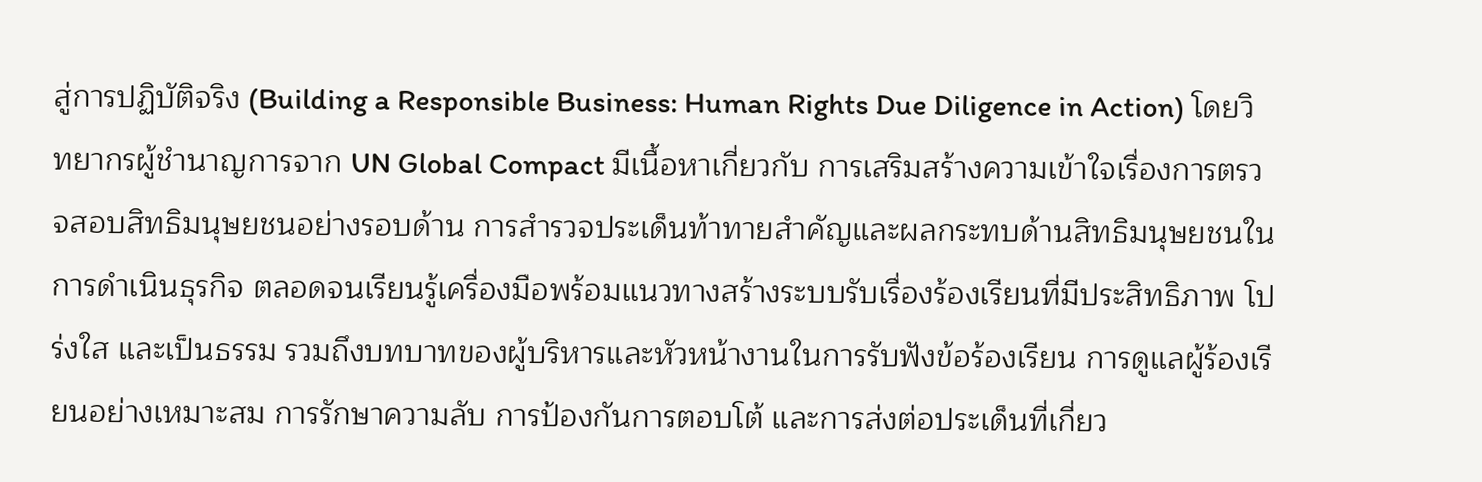สู่การปฏิบัติจริง (Building a Responsible Business: Human Rights Due Diligence in Action) โดยวิทยากรผู้ชำนาญการจาก UN Global Compact มีเนื้อหาเกี่ยวกับ การเสริมสร้างความเข้าใจเรื่องการตรวจสอบสิทธิมนุษยชนอย่างรอบด้าน การสำรวจประเด็นท้าทายสำคัญและผลกระทบด้านสิทธิมนุษยชนในการดำเนินธุรกิจ ตลอดจนเรียนรู้เครื่องมือพร้อมแนวทางสร้างระบบรับเรื่องร้องเรียนที่มีประสิทธิภาพ โปร่งใส และเป็นธรรม รวมถึงบทบาทของผู้บริหารและหัวหน้างานในการรับฟังข้อร้องเรียน การดูแลผู้ร้องเรียนอย่างเหมาะสม การรักษาความลับ การป้องกันการตอบโต้ และการส่งต่อประเด็นที่เกี่ยว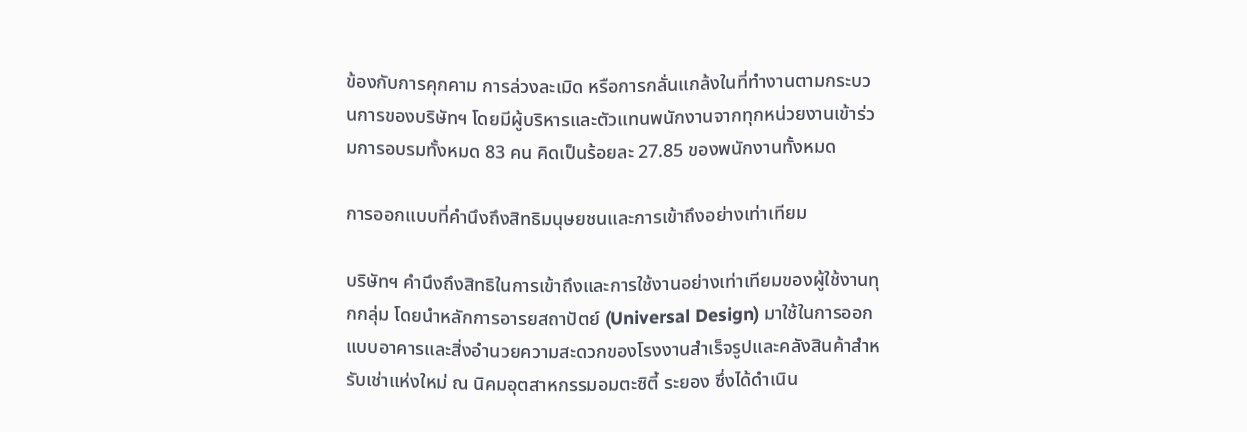ข้องกับการคุกคาม การล่วงละเมิด หรือการกลั่นแกล้งในที่ทำงานตามกระบวนการของบริษัทฯ โดยมีผู้บริหารและตัวแทนพนักงานจากทุกหน่วยงานเข้าร่วมการอบรมทั้งหมด 83 คน คิดเป็นร้อยละ 27.85 ของพนักงานทั้งหมด

การออกแบบที่คำนึงถึงสิทธิมนุษยชนและการเข้าถึงอย่างเท่าเทียม

บริษัทฯ คำนึงถึงสิทธิในการเข้าถึงและการใช้งานอย่างเท่าเทียมของผู้ใช้งานทุกกลุ่ม โดยนำหลักการอารยสถาปัตย์ (Universal Design) มาใช้ในการออกแบบอาคารและสิ่งอำนวยความสะดวกของโรงงานสำเร็จรูปและคลังสินค้าสำหรับเช่าแห่งใหม่ ณ นิคมอุตสาหกรรมอมตะซิตี้ ระยอง ซึ่งได้ดำเนิน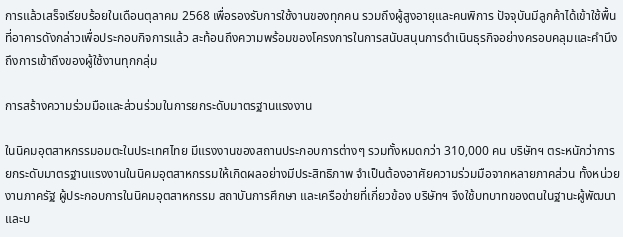การแล้วเสร็จเรียบร้อยในเดือนตุลาคม 2568 เพื่อรองรับการใช้งานของทุกคน รวมถึงผู้สูงอายุและคนพิการ ปัจจุบันมีลูกค้าได้เข้าใช้พื้นที่อาคารดังกล่าวเพื่อประกอบกิจการแล้ว สะท้อนถึงความพร้อมของโครงการในการสนับสนุนการดำเนินธุรกิจอย่างครอบคลุมและคำนึงถึงการเข้าถึงของผู้ใช้งานทุกกลุ่ม

การสร้างความร่วมมือและส่วนร่วมในการยกระดับมาตรฐานแรงงาน

ในนิคมอุตสาหกรรมอมตะในประเทศไทย มีแรงงานของสถานประกอบการต่างๆ รวมทั้งหมดกว่า 310,000 คน บริษัทฯ ตระหนักว่าการยกระดับมาตรฐานแรงงานในนิคมอุตสาหกรรมให้เกิดผลอย่างมีประสิทธิภาพ จำเป็นต้องอาศัยความร่วมมือจากหลายภาคส่วน ทั้งหน่วยงานภาครัฐ ผู้ประกอบการในนิคมอุตสาหกรรม สถาบันการศึกษา และเครือข่ายที่เกี่ยวข้อง บริษัทฯ จึงใช้บทบาทของตนในฐานะผู้พัฒนาและบ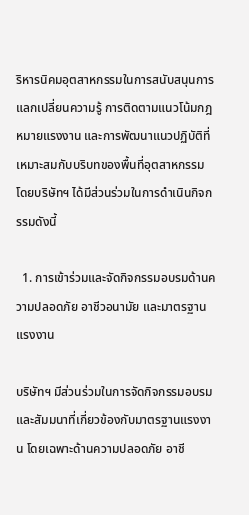ริหารนิคมอุตสาหกรรมในการสนับสนุนการแลกเปลี่ยนความรู้ การติดตามแนวโน้มกฎหมายแรงงาน และการพัฒนาแนวปฏิบัติที่เหมาะสมกับบริบทของพื้นที่อุตสาหกรรม โดยบริษัทฯ ได้มีส่วนร่วมในการดำเนินกิจกรรมดังนี้

  1. การเข้าร่วมและจัดกิจกรรมอบรมด้านความปลอดภัย อาชีวอนามัย และมาตรฐานแรงงาน

บริษัทฯ มีส่วนร่วมในการจัดกิจกรรมอบรมและสัมมนาที่เกี่ยวข้องกับมาตรฐานแรงงาน โดยเฉพาะด้านความปลอดภัย อาชี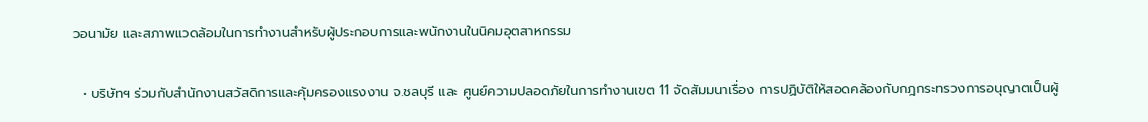วอนามัย และสภาพแวดล้อมในการทำงานสำหรับผู้ประกอบการและพนักงานในนิคมอุตสาหกรรม

  • บริษัทฯ ร่วมกับสำนักงานสวัสดิการและคุ้มครองแรงงาน จ.ชลบุรี และ ศูนย์ความปลอดภัยในการทำงานเขต 11 จัดสัมมนาเรื่อง การปฏิบัติให้สอดคล้องกับกฎกระทรวงการอนุญาตเป็นผู้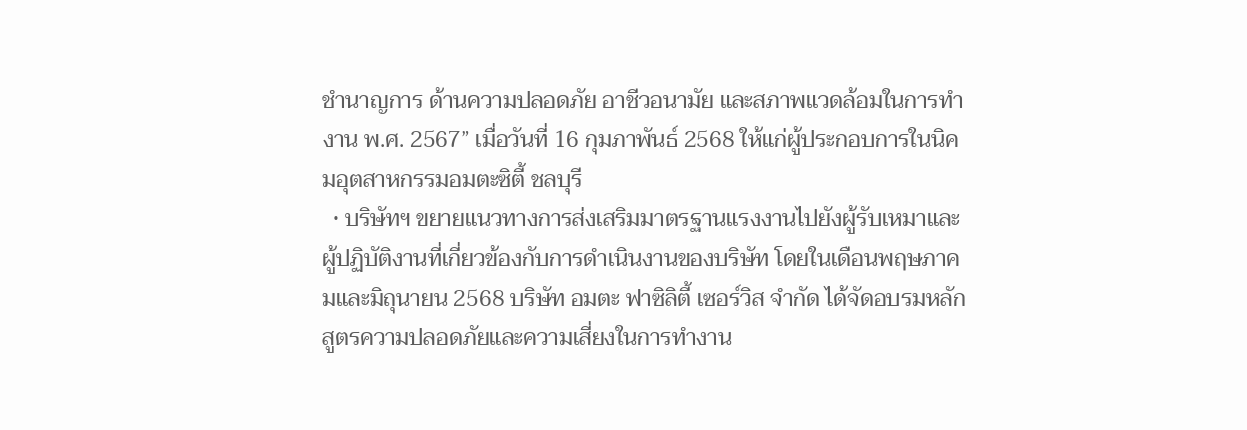ชํานาญการ ด้านความปลอดภัย อาชีวอนามัย และสภาพแวดล้อมในการทำงาน พ.ศ. 2567” เมื่อวันที่ 16 กุมภาพันธ์ 2568 ให้แก่ผู้ประกอบการในนิคมอุตสาหกรรมอมตะซิตี้ ชลบุรี
  • บริษัทฯ ขยายแนวทางการส่งเสริมมาตรฐานแรงงานไปยังผู้รับเหมาและผู้ปฏิบัติงานที่เกี่ยวข้องกับการดำเนินงานของบริษัท โดยในเดือนพฤษภาคมและมิถุนายน 2568 บริษัท อมตะ ฟาซิลิตี้ เซอร์วิส จำกัด ได้จัดอบรมหลักสูตรความปลอดภัยและความเสี่ยงในการทำงาน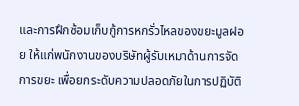และการฝึกซ้อมเก็บกู้การหกรั่วไหลของขยะมูลฝอย ให้แก่พนักงานของบริษัทผู้รับเหมาด้านการจัดการขยะ เพื่อยกระดับความปลอดภัยในการปฏิบัติ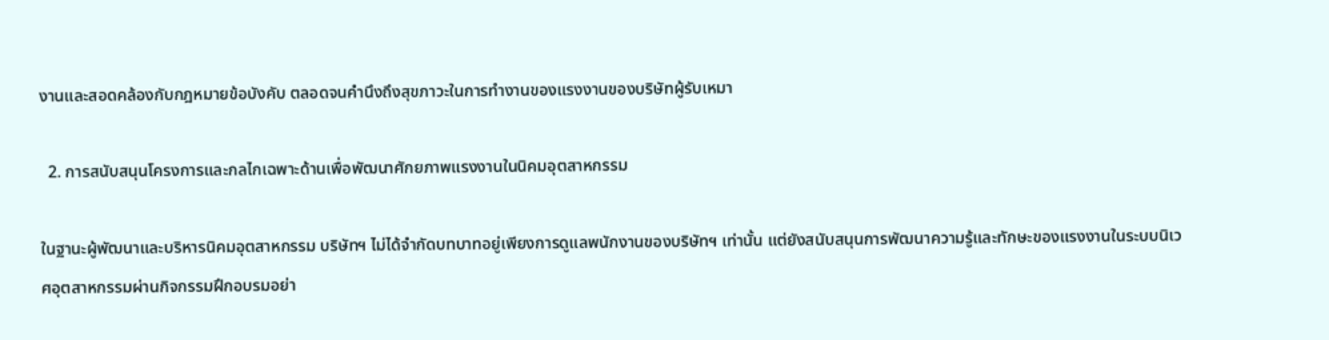งานและสอดคล้องกับกฎหมายข้อบังคับ ตลอดจนคำนึงถึงสุขภาวะในการทำงานของแรงงานของบริษัทผู้รับเหมา

  2. การสนับสนุนโครงการและกลไกเฉพาะด้านเพื่อพัฒนาศักยภาพแรงงานในนิคมอุตสาหกรรม

ในฐานะผู้พัฒนาและบริหารนิคมอุตสาหกรรม บริษัทฯ ไม่ได้จำกัดบทบาทอยู่เพียงการดูแลพนักงานของบริษัทฯ เท่านั้น แต่ยังสนับสนุนการพัฒนาความรู้และทักษะของแรงงานในระบบนิเวศอุตสาหกรรมผ่านกิจกรรมฝึกอบรมอย่า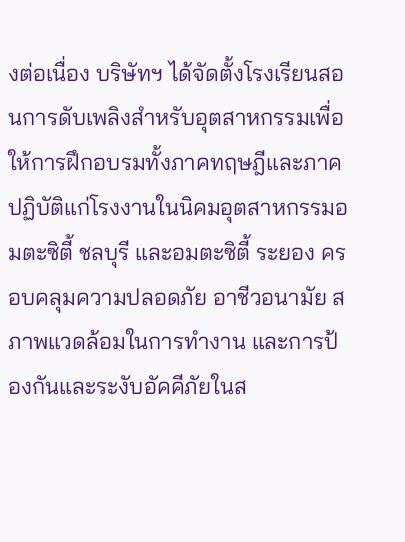งต่อเนื่อง บริษัทฯ ได้จัดตั้งโรงเรียนสอนการดับเพลิงสำหรับอุตสาหกรรมเพื่อให้การฝึกอบรมทั้งภาคทฤษฎีและภาคปฏิบัติแก่โรงงานในนิคมอุตสาหกรรมอมตะซิตี้ ชลบุรี และอมตะซิตี้ ระยอง ครอบคลุมความปลอดภัย อาชีวอนามัย สภาพแวดล้อมในการทำงาน และการป้องกันและระงับอัคคีภัยในส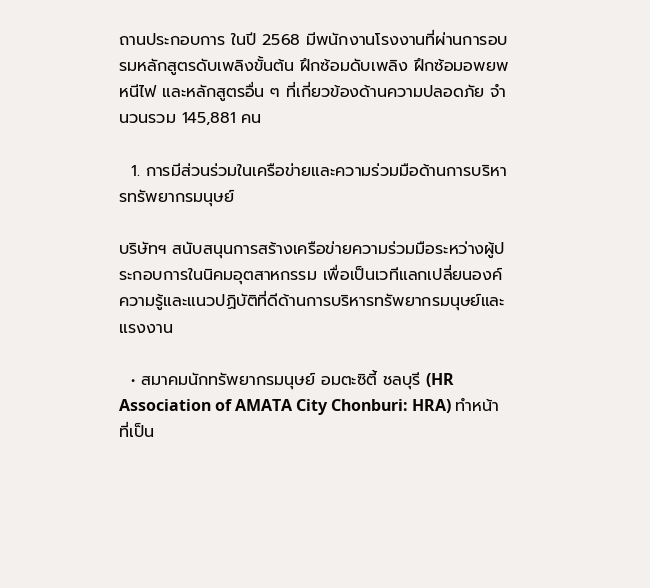ถานประกอบการ ในปี 2568 มีพนักงานโรงงานที่ผ่านการอบรมหลักสูตรดับเพลิงขั้นต้น ฝึกซ้อมดับเพลิง ฝึกซ้อมอพยพหนีไฟ และหลักสูตรอื่น ๆ ที่เกี่ยวข้องด้านความปลอดภัย จำนวนรวม 145,881 คน

  1. การมีส่วนร่วมในเครือข่ายและความร่วมมือด้านการบริหารทรัพยากรมนุษย์

บริษัทฯ สนับสนุนการสร้างเครือข่ายความร่วมมือระหว่างผู้ประกอบการในนิคมอุตสาหกรรม เพื่อเป็นเวทีแลกเปลี่ยนองค์ความรู้และแนวปฏิบัติที่ดีด้านการบริหารทรัพยากรมนุษย์และแรงงาน

  • สมาคมนักทรัพยากรมนุษย์ อมตะซิตี้ ชลบุรี (HR Association of AMATA City Chonburi: HRA) ทำหน้าที่เป็น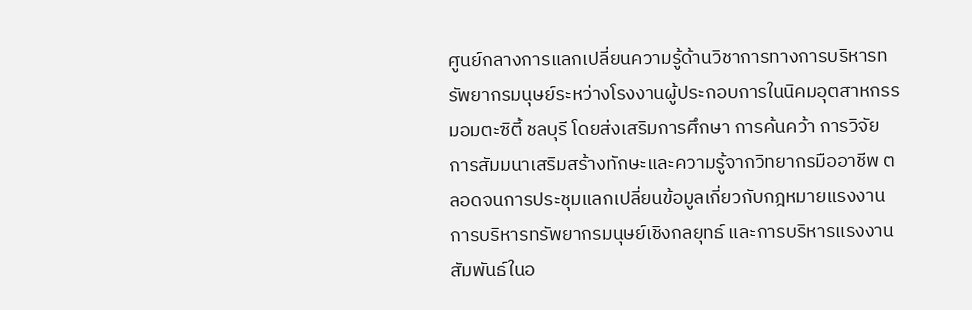ศูนย์กลางการแลกเปลี่ยนความรู้ด้านวิชาการทางการบริหารทรัพยากรมนุษย์ระหว่างโรงงานผู้ประกอบการในนิคมอุตสาหกรรมอมตะซิตี้ ชลบุรี โดยส่งเสริมการศึกษา การค้นคว้า การวิจัย การสัมมนาเสริมสร้างทักษะและความรู้จากวิทยากรมืออาชีพ ตลอดจนการประชุมแลกเปลี่ยนข้อมูลเกี่ยวกับกฎหมายแรงงาน การบริหารทรัพยากรมนุษย์เชิงกลยุทธ์ และการบริหารแรงงานสัมพันธ์ในอ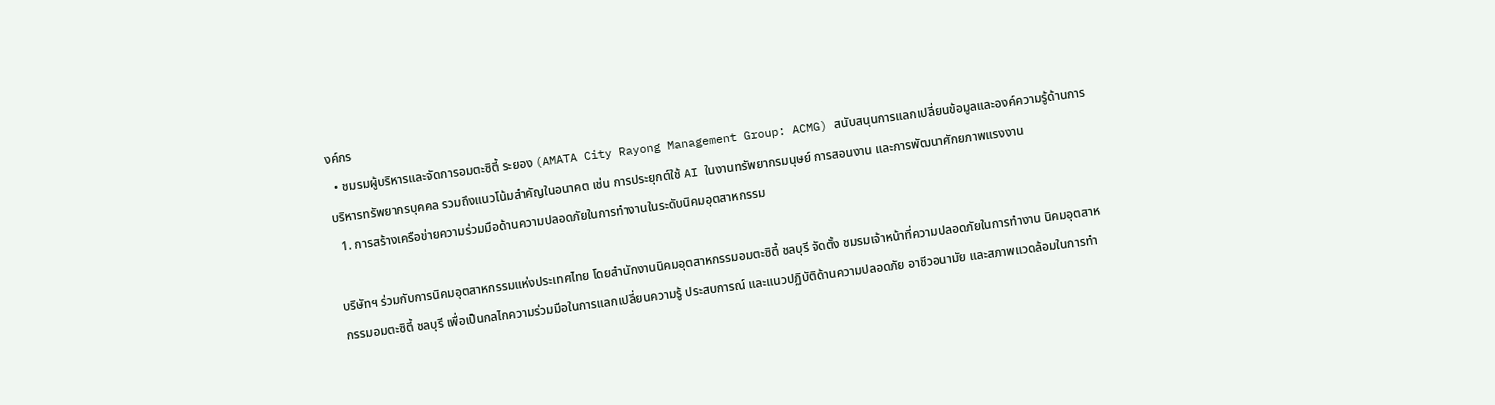งค์กร
  • ชมรมผู้บริหารและจัดการอมตะซิตี้ ระยอง (AMATA City Rayong Management Group: ACMG) สนับสนุนการแลกเปลี่ยนข้อมูลและองค์ความรู้ด้านการบริหารทรัพยากรบุคคล รวมถึงแนวโน้มสำคัญในอนาคต เช่น การประยุกต์ใช้ AI ในงานทรัพยากรมนุษย์ การสอนงาน และการพัฒนาศักยภาพแรงงาน
  1. การสร้างเครือข่ายความร่วมมือด้านความปลอดภัยในการทำงานในระดับนิคมอุตสาหกรรม

บริษัทฯ ร่วมกับการนิคมอุตสาหกรรมแห่งประเทศไทย โดยสำนักงานนิคมอุตสาหกรรมอมตะซิตี้ ชลบุรี จัดตั้ง ชมรมเจ้าหน้าที่ความปลอดภัยในการทำงาน นิคมอุตสาหกรรมอมตะซิตี้ ชลบุรี เพื่อเป็นกลไกความร่วมมือในการแลกเปลี่ยนความรู้ ประสบการณ์ และแนวปฏิบัติด้านความปลอดภัย อาชีวอนามัย และสภาพแวดล้อมในการทำ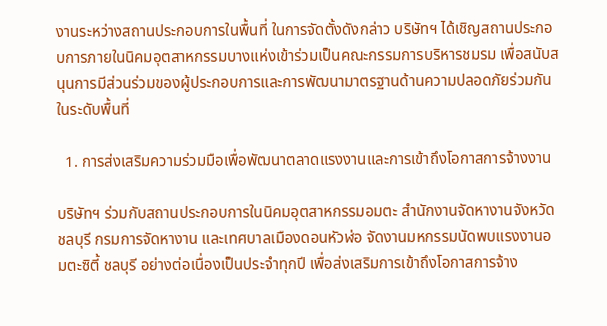งานระหว่างสถานประกอบการในพื้นที่ ในการจัดตั้งดังกล่าว บริษัทฯ ได้เชิญสถานประกอบการภายในนิคมอุตสาหกรรมบางแห่งเข้าร่วมเป็นคณะกรรมการบริหารชมรม เพื่อสนับสนุนการมีส่วนร่วมของผู้ประกอบการและการพัฒนามาตรฐานด้านความปลอดภัยร่วมกันในระดับพื้นที่

  1. การส่งเสริมความร่วมมือเพื่อพัฒนาตลาดแรงงานและการเข้าถึงโอกาสการจ้างงาน

บริษัทฯ ร่วมกับสถานประกอบการในนิคมอุตสาหกรรมอมตะ สำนักงานจัดหางานจังหวัดชลบุรี กรมการจัดหางาน และเทศบาลเมืองดอนหัวฬ่อ จัดงานมหกรรมนัดพบแรงงานอมตะซิตี้ ชลบุรี อย่างต่อเนื่องเป็นประจำทุกปี เพื่อส่งเสริมการเข้าถึงโอกาสการจ้าง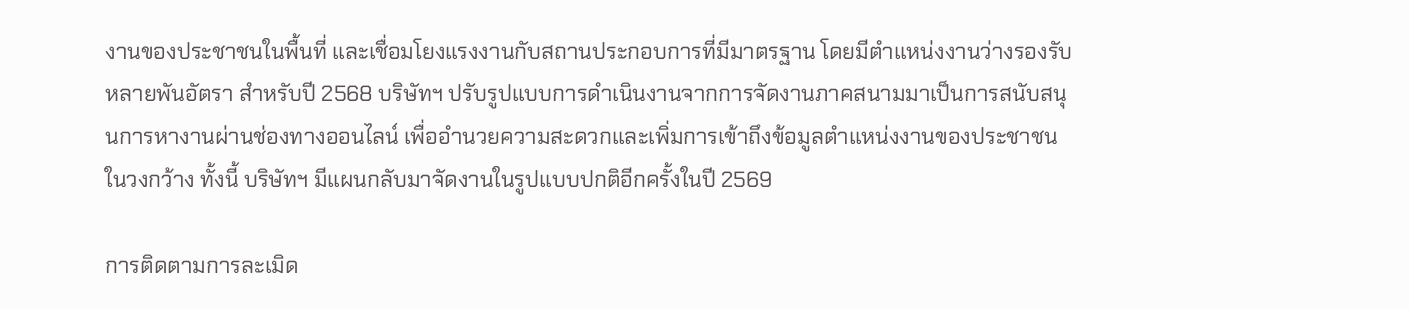งานของประชาชนในพื้นที่ และเชื่อมโยงแรงงานกับสถานประกอบการที่มีมาตรฐาน โดยมีตำแหน่งงานว่างรองรับหลายพันอัตรา สำหรับปี 2568 บริษัทฯ ปรับรูปแบบการดำเนินงานจากการจัดงานภาคสนามมาเป็นการสนับสนุนการหางานผ่านช่องทางออนไลน์ เพื่ออำนวยความสะดวกและเพิ่มการเข้าถึงข้อมูลตำแหน่งงานของประชาชนในวงกว้าง ทั้งนี้ บริษัทฯ มีแผนกลับมาจัดงานในรูปแบบปกติอีกครั้งในปี 2569

การติดตามการละเมิด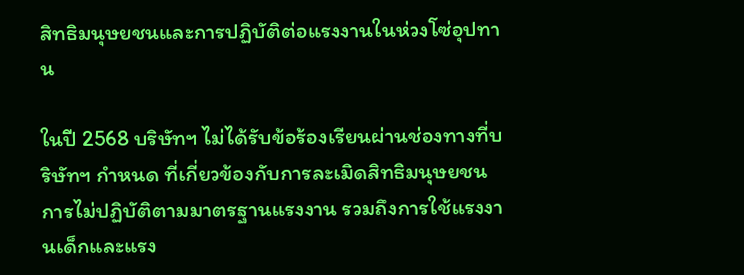สิทธิมนุษยชนและการปฏิบัติต่อแรงงานในห่วงโซ่อุปทาน

ในปี 2568 บริษัทฯ ไม่ได้รับข้อร้องเรียนผ่านช่องทางที่บริษัทฯ กำหนด ที่เกี่ยวข้องกับการละเมิดสิทธิมนุษยชน การไม่ปฏิบัติตามมาตรฐานแรงงาน รวมถึงการใช้แรงงานเด็กและแรง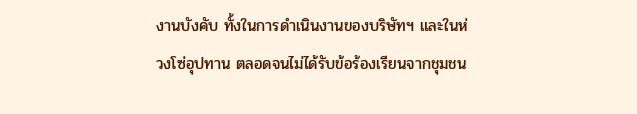งานบังคับ ทั้งในการดำเนินงานของบริษัทฯ และในห่วงโซ่อุปทาน ตลอดจนไม่ได้รับข้อร้องเรียนจากชุมชน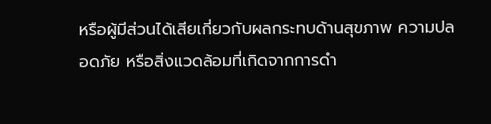หรือผู้มีส่วนได้เสียเกี่ยวกับผลกระทบด้านสุขภาพ ความปลอดภัย หรือสิ่งแวดล้อมที่เกิดจากการดำ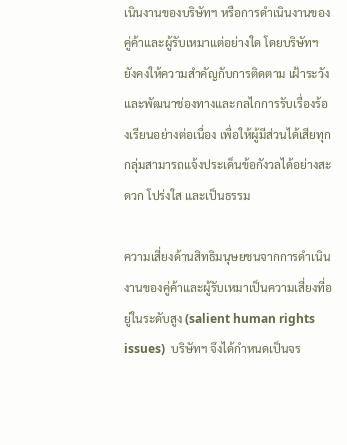เนินงานของบริษัทฯ หรือการดำเนินงานของคู่ค้าและผู้รับเหมาแต่อย่างใด โดยบริษัทฯ ยังคงให้ความสำคัญกับการติดตาม เฝ้าระวัง และพัฒนาช่องทางและกลไกการรับเรื่องร้องเรียนอย่างต่อเนื่อง เพื่อให้ผู้มีส่วนได้เสียทุกกลุ่มสามารถแจ้งประเด็นข้อกังวลได้อย่างสะดวก โปร่งใส และเป็นธรรม

ความเสี่ยงด้านสิทธิมนุษยชนจากการดำเนินงานของคู่ค้าและผู้รับเหมาเป็นความเสี่ยงที่อยู่ในระดับสูง (salient human rights issues)  บริษัทฯ จึงได้กำหนดเป็นจร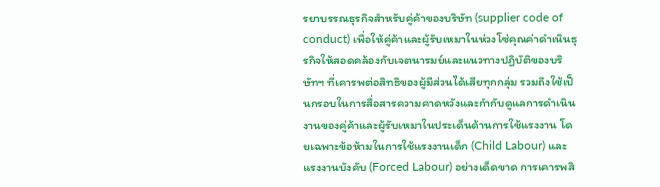รยาบรรณธุรกิจสำหรับคู่ค้าของบริษัท (supplier code of conduct) เพื่อให้คู่ค้าและผู้รับเหมาในห่วงโซ่คุณค่าดำเนินธุรกิจให้สอดคล้องกับเจตนารมย์และแนวทางปฏิบัติของบริษัทฯ ที่เคารพต่อสิทธิของผู้มีส่วนได้เสียทุกกลุ่ม รวมถึงใช้เป็นกรอบในการสื่อสารความคาดหวังและกำกับดูแลการดำเนินงานของคู่ค้าและผู้รับเหมาในประเด็นด้านการใช้แรงงาน โดยเฉพาะข้อห้ามในการใช้แรงงานเด็ก (Child Labour) และแรงงานบังคับ (Forced Labour) อย่างเด็ดขาด การเคารพสิ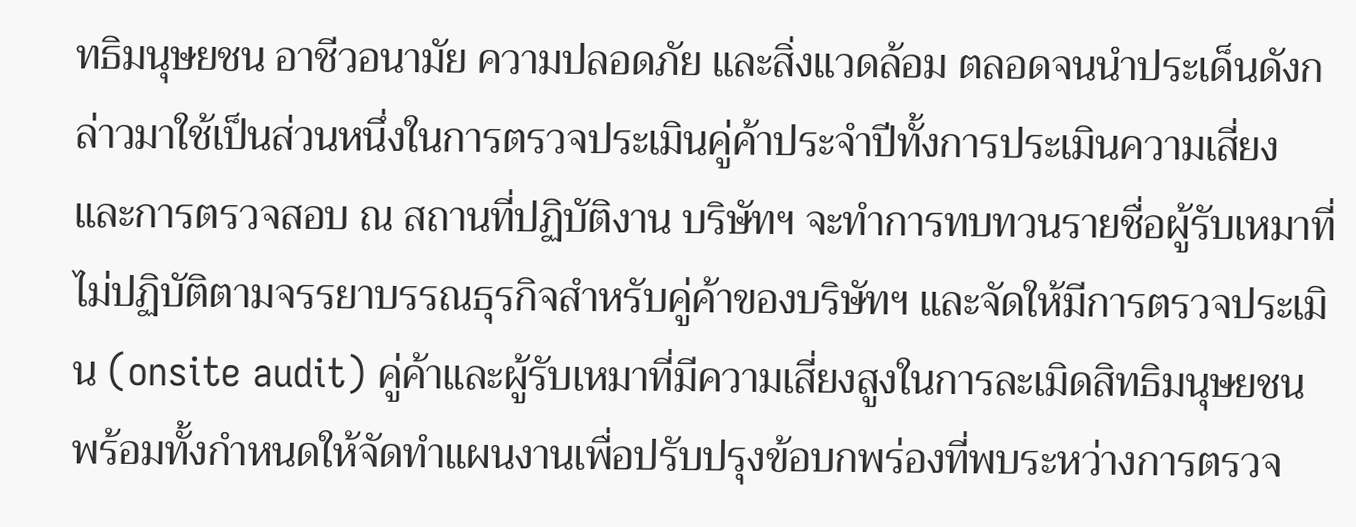ทธิมนุษยชน อาชีวอนามัย ความปลอดภัย และสิ่งแวดล้อม ตลอดจนนำประเด็นดังกล่าวมาใช้เป็นส่วนหนึ่งในการตรวจประเมินคู่ค้าประจำปีทั้งการประเมินความเสี่ยงและการตรวจสอบ ณ สถานที่ปฏิบัติงาน บริษัทฯ จะทำการทบทวนรายชื่อผู้รับเหมาที่ไม่ปฏิบัติตามจรรยาบรรณธุรกิจสำหรับคู่ค้าของบริษัทฯ และจัดให้มีการตรวจประเมิน (onsite audit) คู่ค้าและผู้รับเหมาที่มีความเสี่ยงสูงในการละเมิดสิทธิมนุษยชน พร้อมทั้งกำหนดให้จัดทำแผนงานเพื่อปรับปรุงข้อบกพร่องที่พบระหว่างการตรวจ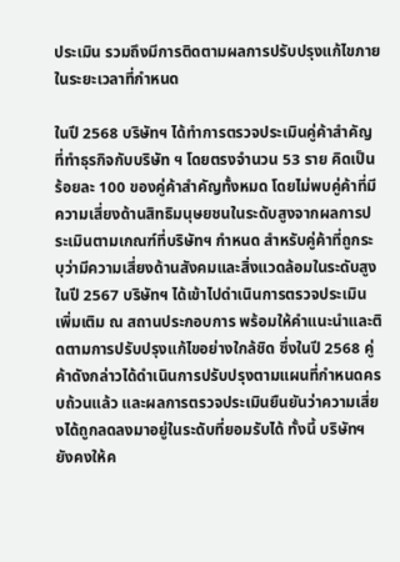ประเมิน รวมถึงมีการติดตามผลการปรับปรุงแก้ไขภายในระยะเวลาที่กำหนด

ในปี 2568 บริษัทฯ ได้ทำการตรวจประเมินคู่ค้าสำคัญที่ทำธุรกิจกับบริษัท ฯ โดยตรงจำนวน 53 ราย คิดเป็นร้อยละ 100 ของคู่ค้าสำคัญทั้งหมด โดยไม่พบคู่ค้าที่มีความเสี่ยงด้านสิทธิมนุษยชนในระดับสูงจากผลการประเมินตามเกณฑ์ที่บริษัทฯ กำหนด สำหรับคู่ค้าที่ถูกระบุว่ามีความเสี่ยงด้านสังคมและสิ่งแวดล้อมในระดับสูงในปี 2567 บริษัทฯ ได้เข้าไปดำเนินการตรวจประเมินเพิ่มเติม ณ สถานประกอบการ พร้อมให้คำแนะนำและติดตามการปรับปรุงแก้ไขอย่างใกล้ชิด ซึ่งในปี 2568 คู่ค้าดังกล่าวได้ดำเนินการปรับปรุงตามแผนที่กำหนดครบถ้วนแล้ว และผลการตรวจประเมินยืนยันว่าความเสี่ยงได้ถูกลดลงมาอยู่ในระดับที่ยอมรับได้ ทั้งนี้ บริษัทฯ ยังคงให้ค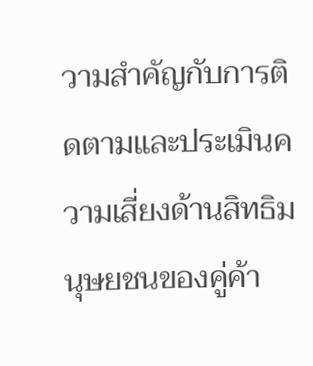วามสำคัญกับการติดตามและประเมินความเสี่ยงด้านสิทธิมนุษยชนของคู่ค้า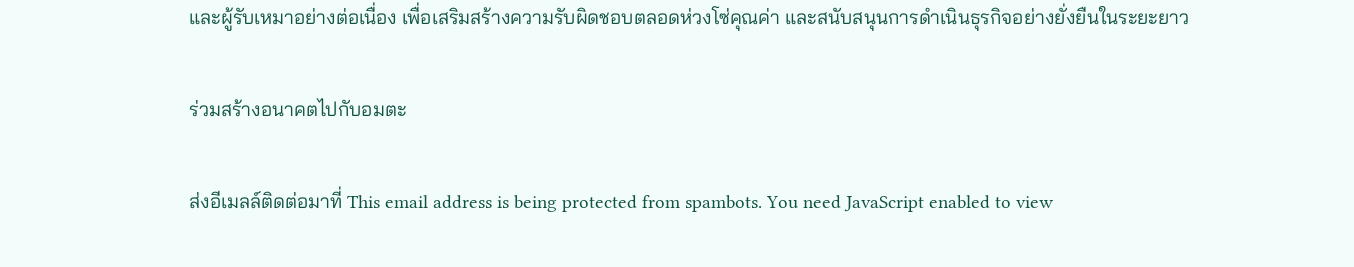และผู้รับเหมาอย่างต่อเนื่อง เพื่อเสริมสร้างความรับผิดชอบตลอดห่วงโซ่คุณค่า และสนับสนุนการดำเนินธุรกิจอย่างยั่งยืนในระยะยาว

ร่วมสร้างอนาคตไปกับอมตะ

ส่งอีเมลล์ติดต่อมาที่ This email address is being protected from spambots. You need JavaScript enabled to view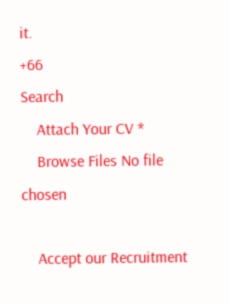it.
+66
Search
    Attach Your CV *
    Browse Files No file chosen

    Accept our Recruitment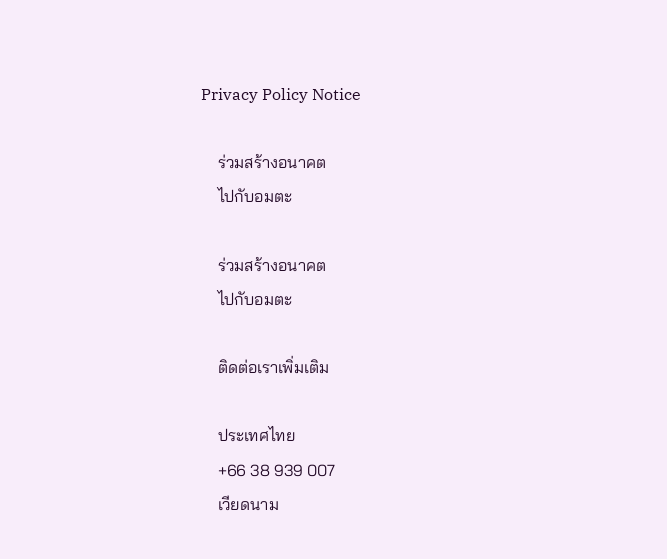Privacy Policy Notice

    ร่วมสร้างอนาคต
    ไปกับอมตะ

    ร่วมสร้างอนาคต
    ไปกับอมตะ

    ติดต่อเราเพิ่มเติม

    ประเทศไทย
    +66 38 939 007
    เวียดนาม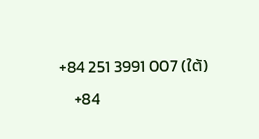+84 251 3991 007 (ใต้)
    +84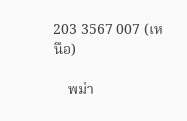203 3567 007 (เหนือ)

    พม่า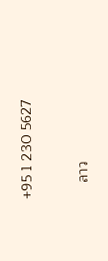+95 1 230 5627

    ลาว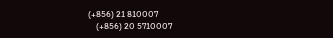(+856) 21 810007
    (+856) 20 5710007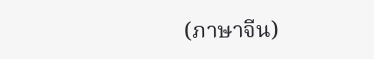(ภาษาจีน)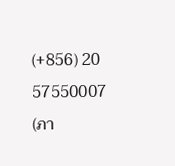(+856) 20 57550007 (ภา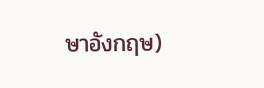ษาอังกฤษ)